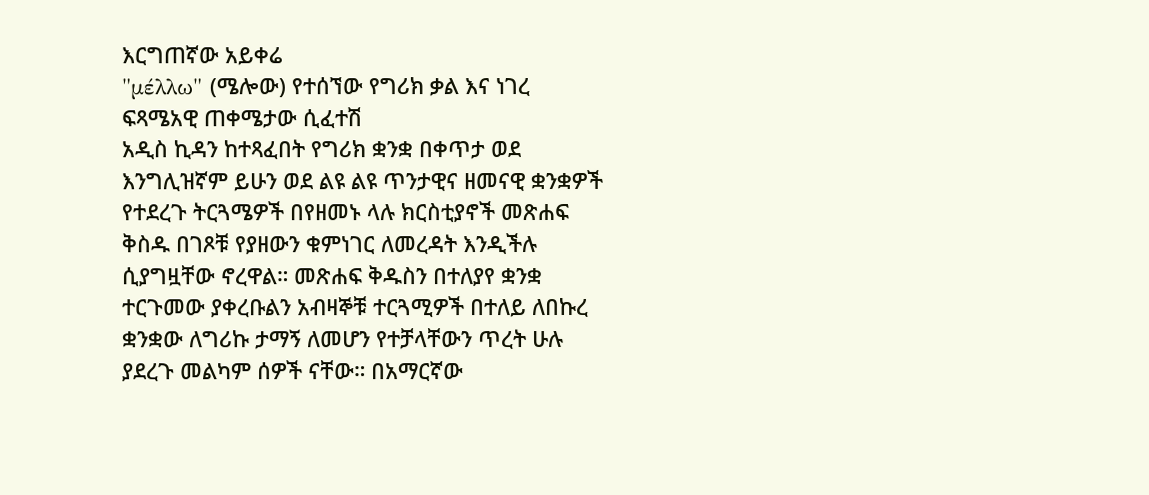እርግጠኛው አይቀሬ
"μέλλω" (ሜሎው) የተሰኘው የግሪክ ቃል እና ነገረ ፍጻሜአዊ ጠቀሜታው ሲፈተሽ
አዲስ ኪዳን ከተጻፈበት የግሪክ ቋንቋ በቀጥታ ወደ እንግሊዝኛም ይሁን ወደ ልዩ ልዩ ጥንታዊና ዘመናዊ ቋንቋዎች የተደረጉ ትርጓሜዎች በየዘመኑ ላሉ ክርስቲያኖች መጽሐፍ ቅስዱ በገጾቹ የያዘውን ቁምነገር ለመረዳት እንዲችሉ ሲያግዟቸው ኖረዋል። መጽሐፍ ቅዱስን በተለያየ ቋንቋ ተርጉመው ያቀረቡልን አብዛኞቹ ተርጓሚዎች በተለይ ለበኩረ ቋንቋው ለግሪኩ ታማኝ ለመሆን የተቻላቸውን ጥረት ሁሉ ያደረጉ መልካም ሰዎች ናቸው። በአማርኛው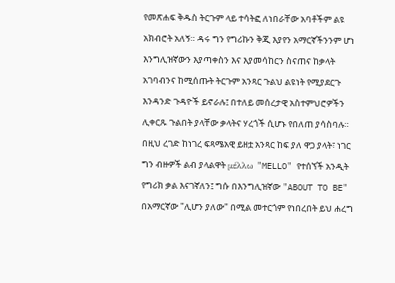የመጽሐፍ ቅዱስ ትርጉም ላይ ተሳትፎ ለነበራቸው አባቶችም ልዩ አክብሮት አለኝ። ዳሩ ግን የግሪኩን ቅጂ እያየን አማርኛችንንም ሆነ እንግሊዝኛውን እያጣቀስን እና እያመሳከርን ስናጠና ከቃላት አገባብንና ከሚሰጡት ትርጉም አንጻር ጉልህ ልዩነት የሚያደርጉ እንዳንድ ጉዳዮች ይኖራሉ፤ በተለይ መሰረታዊ አስተምህሮዎችን ሊቀርጹ ጉልበት ያላቸው ቃላትና ሃረጎች ሲሆኑ የበለጠ ያሳስባሉ።
በዚህ ረገድ ከነገረ ፍጻሜአዊ ይዘቷ አንጻር ከፍ ያለ ዋጋ ያላት፣ ነገር ግን ብዙዎች ልብ ያላልዋት μέλλω "MELLO" የተሰኘች አንዲት የግሪክ ቃል እናገኛለን፤ ግሱ በእንግሊዝኛው "ABOUT TO BE" በአማርኛው "ሊሆን ያለው" በሚል መተርጎም የነበረበት ይህ ሐረግ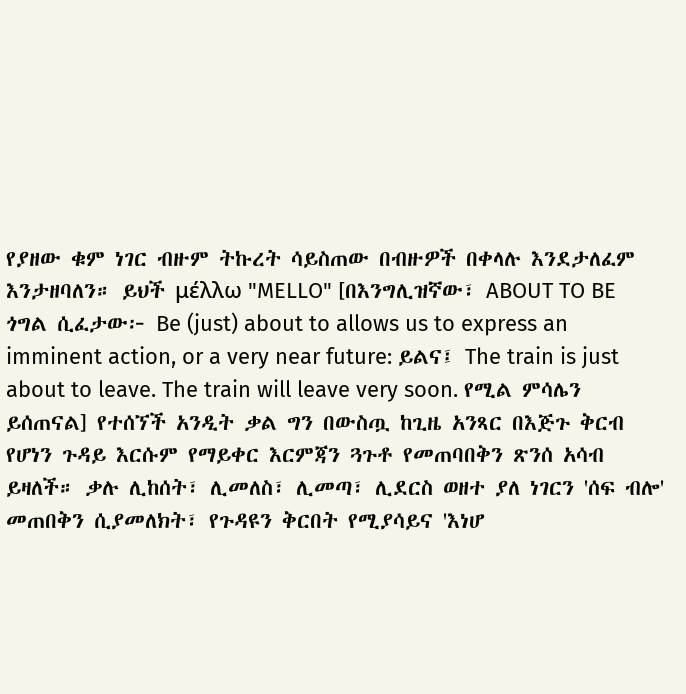የያዘው ቁም ነገር ብዙም ትኩረት ሳይስጠው በብዙዎች በቀላሉ እንደታለፈም እንታዘባለን። ይህች μέλλω "MELLO" [በእንግሊዝኛው፣ ABOUT TO BE ጎግል ሲፈታው፦ Be (just) about to allows us to express an imminent action, or a very near future: ይልና፤ The train is just about to leave. The train will leave very soon. የሚል ምሳሌን ይሰጠናል] የተሰኘች አንዲት ቃል ግን በውስጧ ከጊዜ አንጻር በእጅጉ ቅርብ የሆነን ጉዳይ እርሱም የማይቀር እርምጃን ጓጉቶ የመጠባበቅን ጽንሰ አሳብ ይዛለች። ቃሉ ሊከሰት፣ ሊመለስ፣ ሊመጣ፣ ሊደርስ ወዘተ ያለ ነገርን 'ሰፍ ብሎ' መጠበቅን ሲያመለክት፣ የጉዳዩን ቅርበት የሚያሳይና 'እነሆ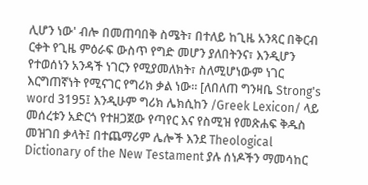ሊሆን ነው' ብሎ በመጠባበቅ ስሜት፣ በተለይ ከጊዜ አንጻር በቅርብ ርቀት የጊዜ ምዕራፍ ውስጥ የግድ መሆን ያለበትንና፣ እንዲሆን የተወሰነን አንዳች ነገርን የሚያመለክት፣ ስለሚሆነውም ነገር እርግጠኛነት የሚናገር የግሪክ ቃል ነው። [ለበለጠ ግንዛቤ Strong's word 3195፤ እንዲሁም ግሪክ ሌክሲከን /Greek Lexicon/ ላይ መሰረቱን አድርጎ የተዘጋጀው የጣየር እና የስሚዝ የመጽሐፍ ቅዱስ መዝገበ ቃላት፤ በተጨማሪም ሌሎች እንደ Theological Dictionary of the New Testament ያሉ ሰነዶችን ማመሳከር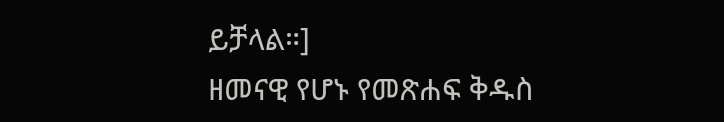ይቻላል።]
ዘመናዊ የሆኑ የመጽሐፍ ቅዱስ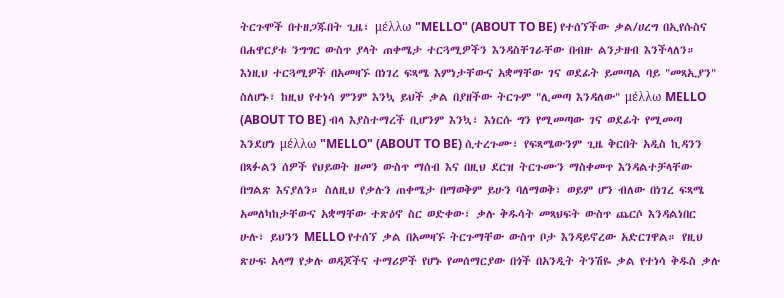ትርጉሞች በተዘጋጁበት ጊዜ፣ μέλλω "MELLO" (ABOUT TO BE) የተሰኘችው ቃል/ሀረግ በኢየሱስና በሐዋርያቱ ንግግር ውስጥ ያላት ጠቀሜታ ተርጓሚዎችን እንዳስቸገራቸው በብዙ ልንታዘብ እንችላለን። እነዚህ ተርጓሚዎች በአመዛኙ በነገረ ፍጻሜ እምነታቸውና አቋማቸው ገና ወደፊት ይመጣል ባይ "መጻኢያን" ስለሆኑ፣ ከዚህ የተነሳ ምንም እንኳ ይህች ቃል በያዘችው ትርጉም "ሊመጣ እንዳለው" μέλλω MELLO (ABOUT TO BE) ብላ እያስተማረች ቢሆንም እንኳ፣ እነርሱ ግን የሚመጣው ገና ወደፊት የሚመጣ እንደሆነ μέλλω "MELLO" (ABOUT TO BE) ሲተረጉሙ፣ የፍጻሜውንም ጊዜ ቅርበት አዲስ ኪዳንን በጻፉልን ሰዎች የህይወት ዘመን ውስጥ ማሰብ እና በዚህ ደርዝ ትርጉሙን ማስቀመጥ እንዳልተቻላቸው በግልጽ እናያለን። ስለዚህ የቃሉን ጠቀሜታ በማወቅም ይሁን ባለማወቅ፣ ወይም ሆን ብለው በነገረ ፍጻሜ አመለካከታቸውና አቋማቸው ተጽዕኖ ስር ወድቀው፣ ቃሉ ቅዱሳት መጻህፍት ውስጥ ጨርሶ እንዳልነበር ሁሉ፣ ይህንን MELLO የተሰኘ ቃል በአመዛኙ ትርጉማቸው ውስጥ ቦታ እንዳይኖረው አድርገዋል። የዚህ ጽሁፍ አላማ የቃሉ ወዳጆችና ተማሪዎች የሆኑ የመሰማርያው በጎች በአንዲት ትንሽዬ ቃል የተነሳ ቅዱስ ቃሉ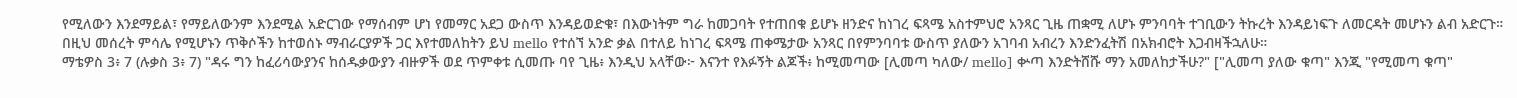የሚለውን እንደማይል፣ የማይለውንም እንደሚል አድርገው የማሰብም ሆነ የመማር አደጋ ውስጥ እንዳይወድቁ፣ በእውነትም ግራ ከመጋባት የተጠበቁ ይሆኑ ዘንድና ከነገረ ፍጻሜ አስተምህሮ አንጻር ጊዜ ጠቋሚ ለሆኑ ምንባባት ተገቢውን ትኩረት እንዳይነፍጉ ለመርዳት መሆኑን ልብ አድርጉ።
በዚህ መሰረት ምሳሌ የሚሆኑን ጥቅሶችን ከተወሰኑ ማብራርያዎች ጋር እየተመለከትን ይህ mello የተሰኘ አንድ ቃል በተለይ ከነገረ ፍጻሜ ጠቀሜታው አንጻር በየምንባባቱ ውስጥ ያለውን አገባብ አብረን እንድንፈትሽ በአክብሮት እጋብዛችኋለሁ።
ማቴዎስ 3፥ 7 (ሉቃስ 3፥ 7) "ዳሩ ግን ከፈሪሳውያንና ከሰዱቃውያን ብዙዎች ወደ ጥምቀቱ ሲመጡ ባየ ጊዜ፥ እንዲህ አላቸው፦ እናንተ የእፉኝት ልጆች፥ ከሚመጣው [ሊመጣ ካለው/ mello] ቍጣ እንድትሸሹ ማን አመለከታችሁ?" ["ሊመጣ ያለው ቁጣ" እንጂ "የሚመጣ ቁጣ"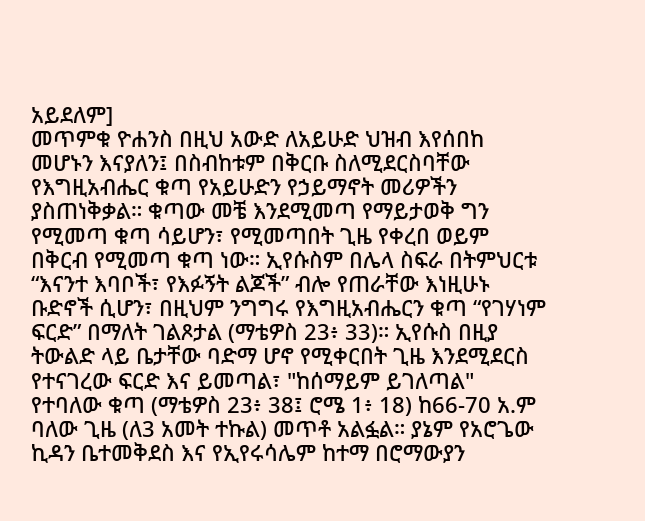አይደለም]
መጥምቁ ዮሐንስ በዚህ አውድ ለአይሁድ ህዝብ እየሰበከ መሆኑን እናያለን፤ በስብከቱም በቅርቡ ስለሚደርስባቸው የእግዚአብሔር ቁጣ የአይሁድን የኃይማኖት መሪዎችን ያስጠነቅቃል። ቁጣው መቼ እንደሚመጣ የማይታወቅ ግን የሚመጣ ቁጣ ሳይሆን፣ የሚመጣበት ጊዜ የቀረበ ወይም በቅርብ የሚመጣ ቁጣ ነው። ኢየሱስም በሌላ ስፍራ በትምህርቱ “እናንተ እባቦች፣ የእፉኝት ልጆች” ብሎ የጠራቸው እነዚሁኑ ቡድኖች ሲሆን፣ በዚህም ንግግሩ የእግዚአብሔርን ቁጣ “የገሃነም ፍርድ” በማለት ገልጾታል (ማቴዎስ 23፥ 33)። ኢየሱስ በዚያ ትውልድ ላይ ቤታቸው ባድማ ሆኖ የሚቀርበት ጊዜ እንደሚደርስ የተናገረው ፍርድ እና ይመጣል፣ "ከሰማይም ይገለጣል" የተባለው ቁጣ (ማቴዎስ 23፥ 38፤ ሮሜ 1፥ 18) ከ66-70 አ.ም ባለው ጊዜ (ለ3 አመት ተኩል) መጥቶ አልፏል። ያኔም የአሮጌው ኪዳን ቤተመቅደስ እና የኢየሩሳሌም ከተማ በሮማውያን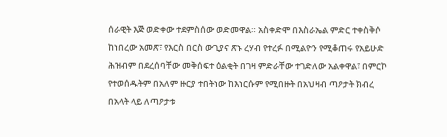ሰራዊት እጅ ወድቀው ተደምስሰው ወድመዋል። አስቀድሞ በእስራኤል ምድር ተቀስቅሶ ከነበረው አመጽ፣ የእርስ በርስ ውጊያና ጽኑ ረሃብ የተረፉ በሚልዮን የሚቆጠሩ የአይሁድ ሕዝብም በደረሰባቸው መቅሰፍተ ዕልቂት በገዛ ምድራቸው ተገድለው አልቀዋል፣ በምርኮ የተወሰዱትም በአለም ዙርያ ተበትነው ከእነርሱም የሚበዙት በአህዛብ ጣዖታት ክብረ በአላት ላይ ለጣዖታቱ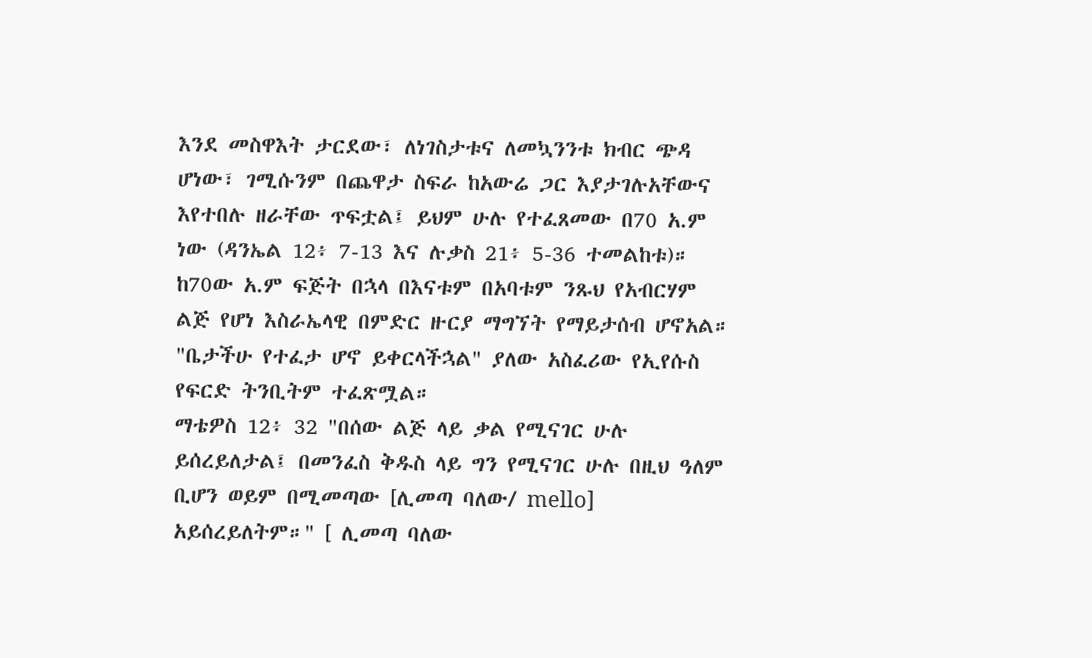እንደ መስዋእት ታርደው፣ ለነገስታቱና ለመኳንንቱ ክብር ጭዳ ሆነው፣ ገሚሱንም በጨዋታ ስፍራ ከአውሬ ጋር እያታገሉአቸውና እየተበሉ ዘራቸው ጥፍቷል፤ ይህም ሁሉ የተፈጸመው በ70 አ.ም ነው (ዳንኤል 12፥ 7-13 እና ሉቃስ 21፥ 5-36 ተመልከቱ)። ከ70ው አ.ም ፍጅት በኋላ በእናቱም በአባቱም ንጹህ የአብርሃም ልጅ የሆነ እስራኤላዊ በምድር ዙርያ ማግኘት የማይታሰብ ሆኖአል። "ቤታችሁ የተፈታ ሆኖ ይቀርላችኋል" ያለው አስፈሪው የኢየሱስ የፍርድ ትንቢትም ተፈጽሟል።
ማቴዎስ 12፥ 32 "በሰው ልጅ ላይ ቃል የሚናገር ሁሉ ይሰረይለታል፤ በመንፈስ ቅዱስ ላይ ግን የሚናገር ሁሉ በዚህ ዓለም ቢሆን ወይም በሚመጣው [ሊመጣ ባለው/ mello] አይሰረይለትም።" [ ሊመጣ ባለው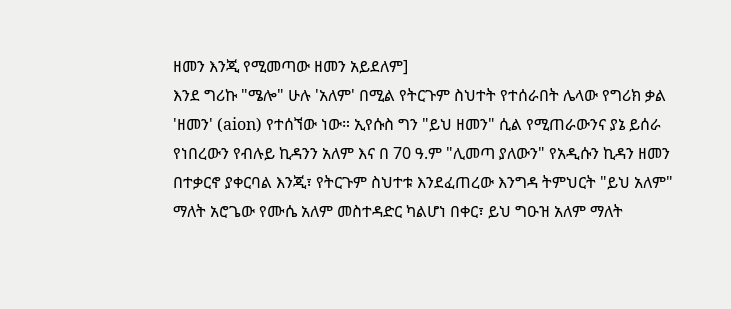ዘመን እንጂ የሚመጣው ዘመን አይደለም]
እንደ ግሪኩ "ሜሎ" ሁሉ 'አለም' በሚል የትርጉም ስህተት የተሰራበት ሌላው የግሪክ ቃል 'ዘመን' (aion) የተሰኘው ነው። ኢየሱስ ግን "ይህ ዘመን" ሲል የሚጠራውንና ያኔ ይሰራ የነበረውን የብሉይ ኪዳንን አለም እና በ 70 ዓ.ም "ሊመጣ ያለውን" የአዲሱን ኪዳን ዘመን በተቃርኖ ያቀርባል እንጂ፣ የትርጉም ስህተቱ እንደፈጠረው እንግዳ ትምህርት "ይህ አለም" ማለት አሮጌው የሙሴ አለም መስተዳድር ካልሆነ በቀር፣ ይህ ግዑዝ አለም ማለት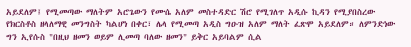አይደለም፤ የሚመጣው ማለትም አሮጌውን የሙሴ አለም መስተዳድር ሽሮ የሚገለጥ አዲሱ ኪዳን የሚያበስረው የክርስቶስ ዘላለማዊ መንግስት ካልሆነ በቀር፣ ሌላ የሚመጣ አዲስ ግዑዝ አለም ማለት ፈጽሞ አይደለም። ለምንድነው ግን ኢየሱስ "በዚህ ዘመን ወይም ሊመጣ ባለው ዘመን" ይቅር አይባልም ሲል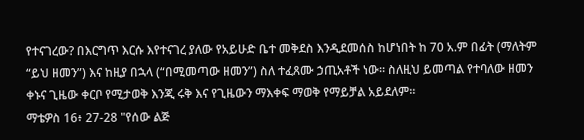የተናገረው? በእርግጥ እርሱ እየተናገረ ያለው የአይሁድ ቤተ መቅደስ እንዲደመሰስ ከሆነበት ከ 70 አ.ም በፊት (ማለትም “ይህ ዘመን”) እና ከዚያ በኋላ (“በሚመጣው ዘመን”) ስለ ተፈጸሙ ኃጢአቶች ነው። ስለዚህ ይመጣል የተባለው ዘመን ቀኑና ጊዜው ቀርቦ የሚታወቅ እንጂ ሩቅ እና የጊዜውን ማእቀፍ ማወቅ የማይቻል አይደለም።
ማቴዎስ 16፥ 27-28 "የሰው ልጅ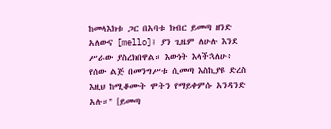ከመላእክቱ ጋር በአባቱ ክብር ይመጣ ዘንድ አለውና [mello]፤ ያን ጊዜም ለሁሉ እንደ ሥራው ያስረክበዋል። እውነት እላችኋለሁ፥ የሰው ልጅ በመንግሥቱ ሲመጣ እስኪያዩ ድረስ እዚህ ከሚቆሙት ሞትን የማይቀምሱ አንዳንድ አሉ።" [ይመጣ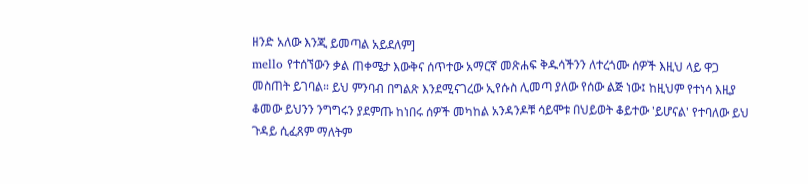ዘንድ አለው እንጂ ይመጣል አይደለም]
mello የተሰኘውን ቃል ጠቀሜታ እውቅና ሰጥተው አማርኛ መጽሐፍ ቅዱሳችንን ለተረጎሙ ሰዎች እዚህ ላይ ዋጋ መስጠት ይገባል። ይህ ምንባብ በግልጽ እንደሚናገረው ኢየሱስ ሊመጣ ያለው የሰው ልጅ ነው፤ ከዚህም የተነሳ እዚያ ቆመው ይህንን ንግግሩን ያደምጡ ከነበሩ ሰዎች መካከል አንዳንዶቹ ሳይሞቱ በህይወት ቆይተው 'ይሆናል' የተባለው ይህ ጉዳይ ሲፈጸም ማለትም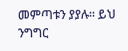መምጣቱን ያያሉ። ይህ ንግግር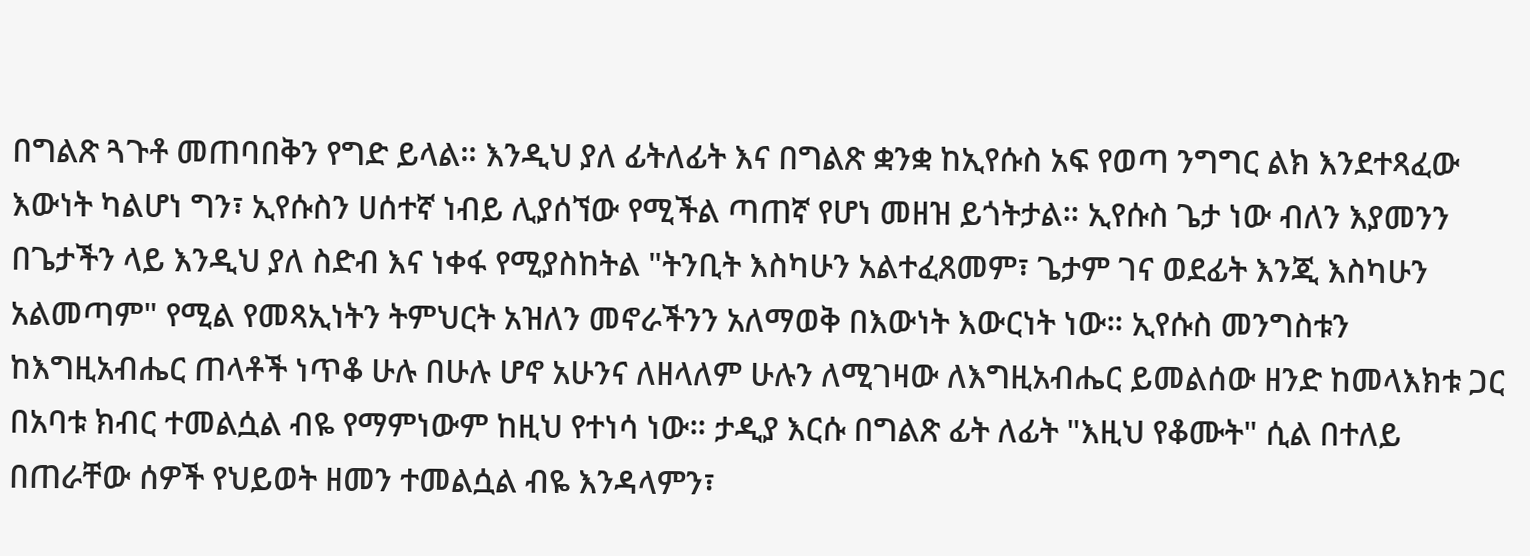በግልጽ ጓጉቶ መጠባበቅን የግድ ይላል። እንዲህ ያለ ፊትለፊት እና በግልጽ ቋንቋ ከኢየሱስ አፍ የወጣ ንግግር ልክ እንደተጻፈው እውነት ካልሆነ ግን፣ ኢየሱስን ሀሰተኛ ነብይ ሊያሰኘው የሚችል ጣጠኛ የሆነ መዘዝ ይጎትታል። ኢየሱስ ጌታ ነው ብለን እያመንን በጌታችን ላይ እንዲህ ያለ ስድብ እና ነቀፋ የሚያስከትል "ትንቢት እስካሁን አልተፈጸመም፣ ጌታም ገና ወደፊት እንጂ እስካሁን አልመጣም" የሚል የመጻኢነትን ትምህርት አዝለን መኖራችንን አለማወቅ በእውነት እውርነት ነው። ኢየሱስ መንግስቱን ከእግዚአብሔር ጠላቶች ነጥቆ ሁሉ በሁሉ ሆኖ አሁንና ለዘላለም ሁሉን ለሚገዛው ለእግዚአብሔር ይመልሰው ዘንድ ከመላእክቱ ጋር በአባቱ ክብር ተመልሷል ብዬ የማምነውም ከዚህ የተነሳ ነው። ታዲያ እርሱ በግልጽ ፊት ለፊት "እዚህ የቆሙት" ሲል በተለይ በጠራቸው ሰዎች የህይወት ዘመን ተመልሷል ብዬ እንዳላምን፣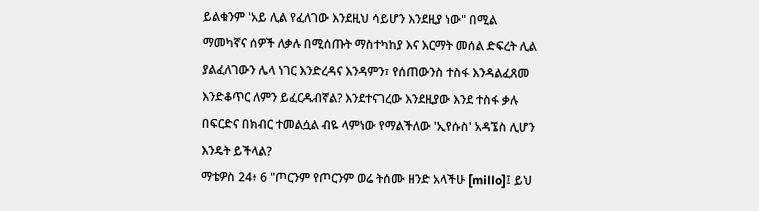ይልቁንም 'አይ ሊል የፈለገው እንደዚህ ሳይሆን እንደዚያ ነው" በሚል ማመካኛና ሰዎች ለቃሉ በሚሰጡት ማስተካከያ እና እርማት መሰል ድፍረት ሊል ያልፈለገውን ሌላ ነገር እንድረዳና እንዳምን፣ የሰጠውንስ ተስፋ እንዳልፈጸመ እንድቆጥር ለምን ይፈርዱብኛል? እንደተናገረው እንደዚያው እንደ ተስፋ ቃሉ በፍርድና በክብር ተመልሷል ብዬ ላምነው የማልችለው 'ኢየሱስ' አዳኜስ ሊሆን እንዴት ይችላል?
ማቴዎስ 24፥ 6 "ጦርንም የጦርንም ወሬ ትሰሙ ዘንድ አላችሁ [millo]፤ ይህ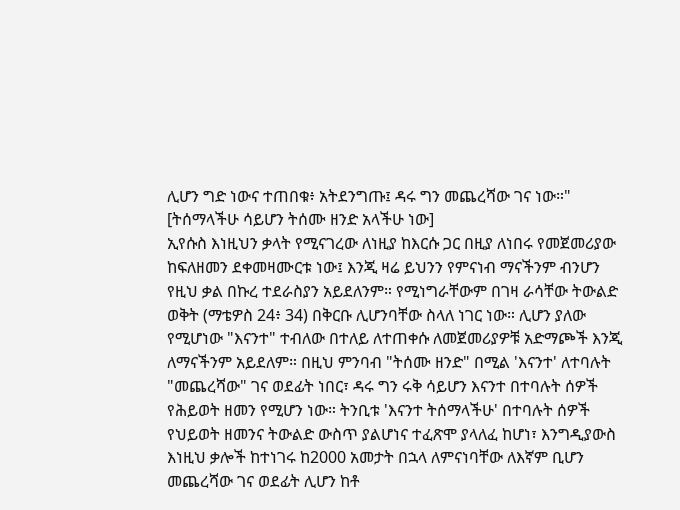ሊሆን ግድ ነውና ተጠበቁ፥ አትደንግጡ፤ ዳሩ ግን መጨረሻው ገና ነው።" [ትሰማላችሁ ሳይሆን ትሰሙ ዘንድ አላችሁ ነው]
ኢየሱስ እነዚህን ቃላት የሚናገረው ለነዚያ ከእርሱ ጋር በዚያ ለነበሩ የመጀመሪያው ከፍለዘመን ደቀመዛሙርቱ ነው፤ እንጂ ዛሬ ይህንን የምናነብ ማናችንም ብንሆን የዚህ ቃል በኩረ ተደራስያን አይደለንም። የሚነግራቸውም በገዛ ራሳቸው ትውልድ ወቅት (ማቴዎስ 24፥ 34) በቅርቡ ሊሆንባቸው ስላለ ነገር ነው። ሊሆን ያለው የሚሆነው "እናንተ" ተብለው በተለይ ለተጠቀሱ ለመጀመሪያዎቹ አድማጮች እንጂ ለማናችንም አይደለም። በዚህ ምንባብ "ትሰሙ ዘንድ" በሚል 'እናንተ' ለተባሉት "መጨረሻው" ገና ወደፊት ነበር፣ ዳሩ ግን ሩቅ ሳይሆን እናንተ በተባሉት ሰዎች የሕይወት ዘመን የሚሆን ነው። ትንቢቱ 'እናንተ ትሰማላችሁ' በተባሉት ሰዎች የህይወት ዘመንና ትውልድ ውስጥ ያልሆነና ተፈጽሞ ያላለፈ ከሆነ፣ እንግዲያውስ እነዚህ ቃሎች ከተነገሩ ከ2000 አመታት በኋላ ለምናነባቸው ለእኛም ቢሆን መጨረሻው ገና ወደፊት ሊሆን ከቶ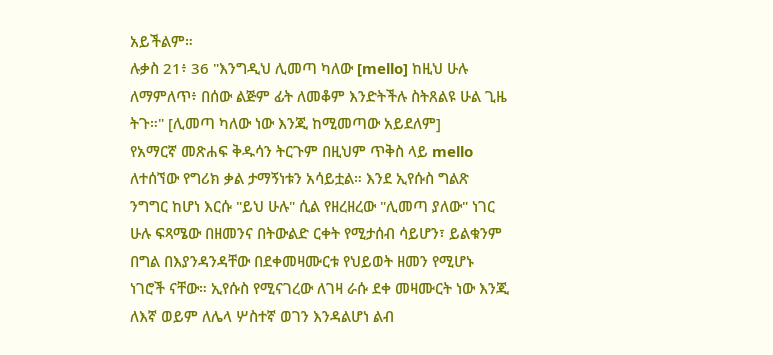አይችልም።
ሉቃስ 21፥ 36 "እንግዲህ ሊመጣ ካለው [mello] ከዚህ ሁሉ ለማምለጥ፥ በሰው ልጅም ፊት ለመቆም እንድትችሉ ስትጸልዩ ሁል ጊዜ ትጉ።" [ሊመጣ ካለው ነው እንጂ ከሚመጣው አይደለም]
የአማርኛ መጽሐፍ ቅዱሳን ትርጉም በዚህም ጥቅስ ላይ mello ለተሰኘው የግሪክ ቃል ታማኝነቱን አሳይቷል። እንደ ኢየሱስ ግልጽ ንግግር ከሆነ እርሱ "ይህ ሁሉ" ሲል የዘረዘረው "ሊመጣ ያለው" ነገር ሁሉ ፍጻሜው በዘመንና በትውልድ ርቀት የሚታሰብ ሳይሆን፣ ይልቁንም በግል በእያንዳንዳቸው በደቀመዛሙርቱ የህይወት ዘመን የሚሆኑ ነገሮች ናቸው። ኢየሱስ የሚናገረው ለገዛ ራሱ ደቀ መዛሙርት ነው እንጂ ለእኛ ወይም ለሌላ ሦስተኛ ወገን እንዳልሆነ ልብ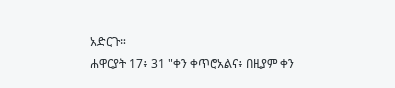አድርጉ።
ሐዋርያት 17፥ 31 "ቀን ቀጥሮአልና፥ በዚያም ቀን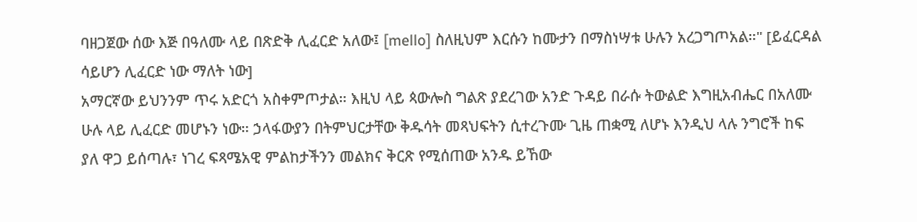ባዘጋጀው ሰው እጅ በዓለሙ ላይ በጽድቅ ሊፈርድ አለው፤ [mello] ስለዚህም እርሱን ከሙታን በማስነሣቱ ሁሉን አረጋግጦአል።" [ይፈርዳል ሳይሆን ሊፈርድ ነው ማለት ነው]
አማርኛው ይህንንም ጥሩ አድርጎ አስቀምጦታል። እዚህ ላይ ጳውሎስ ግልጽ ያደረገው አንድ ጉዳይ በራሱ ትውልድ እግዚአብሔር በአለሙ ሁሉ ላይ ሊፈርድ መሆኑን ነው። ኃላፋውያን በትምህርታቸው ቅዱሳት መጻህፍትን ሲተረጉሙ ጊዜ ጠቋሚ ለሆኑ እንዲህ ላሉ ንግሮች ከፍ ያለ ዋጋ ይሰጣሉ፣ ነገረ ፍጻሜአዊ ምልከታችንን መልክና ቅርጽ የሚሰጠው አንዱ ይኸው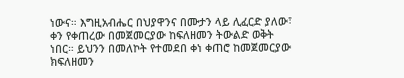ነውና። እግዚአብሔር በህያዋንና በሙታን ላይ ሊፈርድ ያለው፣ ቀን የቀጠረው በመጀመርያው ከፍለዘመን ትውልድ ወቅት ነበር። ይህንን በመለኮት የተመደበ ቀነ ቀጠሮ ከመጀመርያው ክፍለዘመን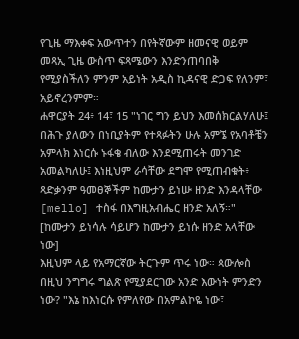የጊዜ ማእቀፍ አውጥተን በየትኛውም ዘመናዊ ወይም መጻኢ ጊዜ ውስጥ ፍጻሜውን እንድንጠባበቅ የሚያስችለን ምንም አይነት አዲስ ኪዳናዊ ድጋፍ የለንም፣ አይኖረንምም።
ሐዋርያት 24፥ 14፣ 15 "ነገር ግን ይህን እመሰክርልሃለሁ፤ በሕጉ ያለውን በነቢያትም የተጻፉትን ሁሉ አምኜ የአባቶቼን አምላክ እነርሱ ኑፋቄ ብለው እንደሚጠሩት መንገድ አመልካለሁ፤ እነዚህም ራሳቸው ደግሞ የሚጠብቁት፥ ጻድቃንም ዓመፀኞችም ከሙታን ይነሡ ዘንድ እንዳላቸው [mello] ተስፋ በእግዚአብሔር ዘንድ አለኝ።" [ከሙታን ይነሳሉ ሳይሆን ከሙታን ይነሱ ዘንድ አላቸው ነው]
እዚህም ላይ የአማርኛው ትርጉም ጥሩ ነው። ጳውሎስ በዚህ ንግግሩ ግልጽ የሚያደርገው አንድ እውነት ምንድን ነው? "እኔ ከእነርሱ የምለየው በአምልኮዬ ነው፣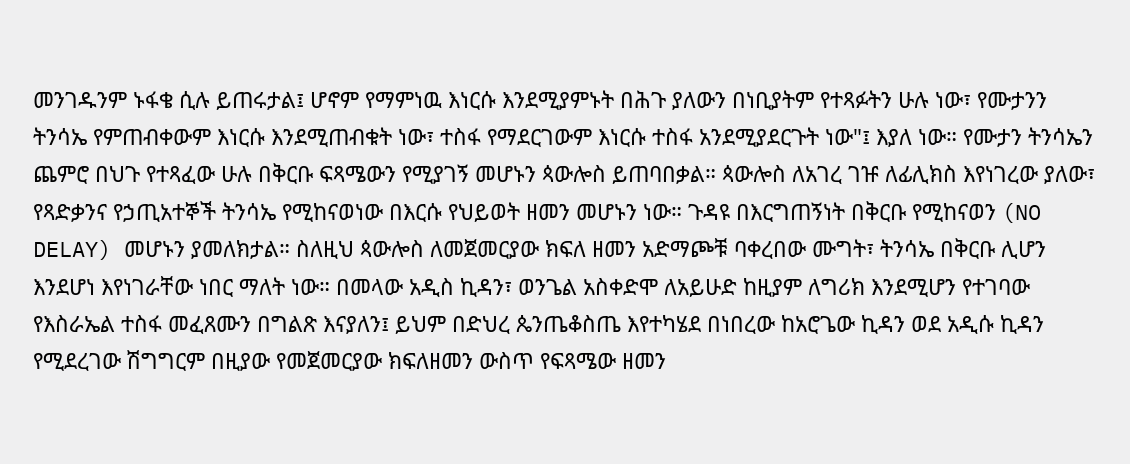መንገዱንም ኑፋቄ ሲሉ ይጠሩታል፤ ሆኖም የማምነዉ እነርሱ እንደሚያምኑት በሕጉ ያለውን በነቢያትም የተጻፉትን ሁሉ ነው፣ የሙታንን ትንሳኤ የምጠብቀውም እነርሱ እንደሚጠብቁት ነው፣ ተስፋ የማደርገውም እነርሱ ተስፋ አንደሚያደርጉት ነው"፤ እያለ ነው። የሙታን ትንሳኤን ጨምሮ በህጉ የተጻፈው ሁሉ በቅርቡ ፍጻሜውን የሚያገኝ መሆኑን ጳውሎስ ይጠባበቃል። ጳውሎስ ለአገረ ገዡ ለፊሊክስ እየነገረው ያለው፣ የጻድቃንና የኃጢአተኞች ትንሳኤ የሚከናወነው በእርሱ የህይወት ዘመን መሆኑን ነው። ጉዳዩ በእርግጠኝነት በቅርቡ የሚከናወን (NO DELAY) መሆኑን ያመለክታል። ስለዚህ ጳውሎስ ለመጀመርያው ክፍለ ዘመን አድማጮቹ ባቀረበው ሙግት፣ ትንሳኤ በቅርቡ ሊሆን እንደሆነ እየነገራቸው ነበር ማለት ነው። በመላው አዲስ ኪዳን፣ ወንጌል አስቀድሞ ለአይሁድ ከዚያም ለግሪክ እንደሚሆን የተገባው የእስራኤል ተስፋ መፈጸሙን በግልጽ እናያለን፤ ይህም በድህረ ጴንጤቆስጤ እየተካሄደ በነበረው ከአሮጌው ኪዳን ወደ አዲሱ ኪዳን የሚደረገው ሽግግርም በዚያው የመጀመርያው ክፍለዘመን ውስጥ የፍጻሜው ዘመን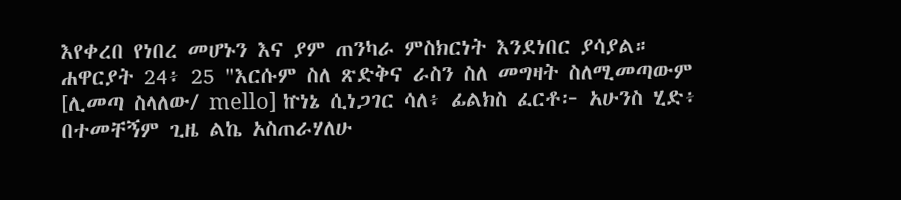እየቀረበ የነበረ መሆኑን እና ያም ጠንካራ ምስክርነት እንደነበር ያሳያል።
ሐዋርያት 24፥ 25 "እርሱም ስለ ጽድቅና ራስን ስለ መግዛት ስለሚመጣውም [ሊመጣ ስላለው/ mello] ኵነኔ ሲነጋገር ሳለ፥ ፊልክስ ፈርቶ፦ አሁንስ ሂድ፥ በተመቸኝም ጊዜ ልኬ አስጠራሃለሁ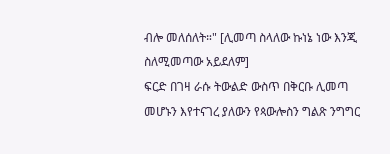ብሎ መለሰለት።" [ሊመጣ ስላለው ኩነኔ ነው እንጂ ስለሚመጣው አይደለም]
ፍርድ በገዛ ራሱ ትውልድ ውስጥ በቅርቡ ሊመጣ መሆኑን እየተናገረ ያለውን የጳውሎስን ግልጽ ንግግር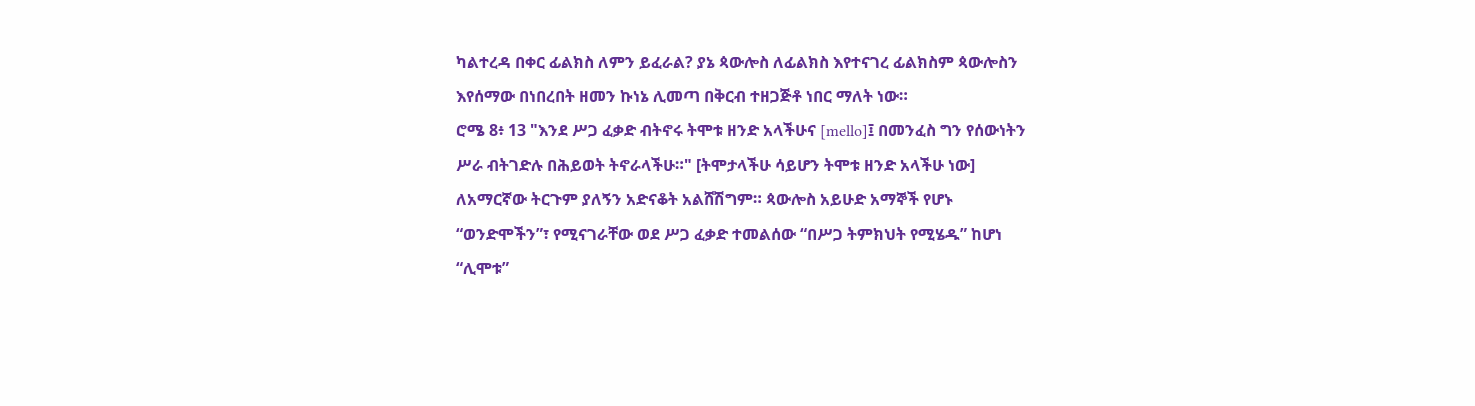ካልተረዳ በቀር ፊልክስ ለምን ይፈራል? ያኔ ጳውሎስ ለፊልክስ እየተናገረ ፊልክስም ጳውሎስን እየሰማው በነበረበት ዘመን ኩነኔ ሊመጣ በቅርብ ተዘጋጅቶ ነበር ማለት ነው።
ሮሜ 8፥ 13 "እንደ ሥጋ ፈቃድ ብትኖሩ ትሞቱ ዘንድ አላችሁና [mello]፤ በመንፈስ ግን የሰውነትን ሥራ ብትገድሉ በሕይወት ትኖራላችሁ።" [ትሞታላችሁ ሳይሆን ትሞቱ ዘንድ አላችሁ ነው]
ለአማርኛው ትርጉም ያለኝን አድናቆት አልሸሽግም። ጳውሎስ አይሁድ አማኞች የሆኑ “ወንድሞችን”፣ የሚናገራቸው ወደ ሥጋ ፈቃድ ተመልሰው “በሥጋ ትምክህት የሚሄዱ” ከሆነ “ሊሞቱ”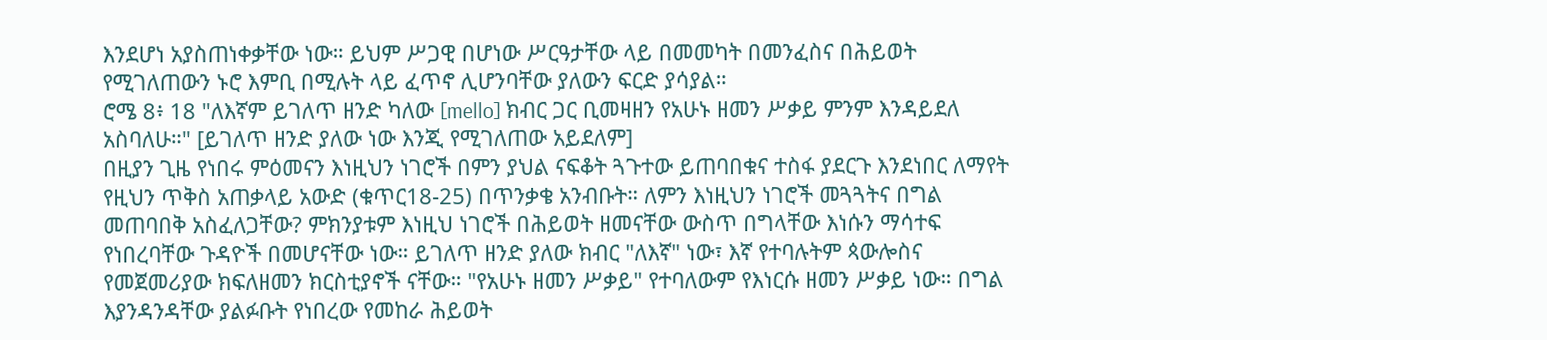እንደሆነ አያስጠነቀቃቸው ነው። ይህም ሥጋዊ በሆነው ሥርዓታቸው ላይ በመመካት በመንፈስና በሕይወት የሚገለጠውን ኑሮ እምቢ በሚሉት ላይ ፈጥኖ ሊሆንባቸው ያለውን ፍርድ ያሳያል።
ሮሜ 8፥ 18 "ለእኛም ይገለጥ ዘንድ ካለው [mello] ክብር ጋር ቢመዛዘን የአሁኑ ዘመን ሥቃይ ምንም እንዳይደለ አስባለሁ።" [ይገለጥ ዘንድ ያለው ነው እንጂ የሚገለጠው አይደለም]
በዚያን ጊዜ የነበሩ ምዕመናን እነዚህን ነገሮች በምን ያህል ናፍቆት ጓጉተው ይጠባበቁና ተስፋ ያደርጉ እንደነበር ለማየት የዚህን ጥቅስ አጠቃላይ አውድ (ቁጥር18-25) በጥንቃቄ አንብቡት። ለምን እነዚህን ነገሮች መጓጓትና በግል መጠባበቅ አስፈለጋቸው? ምክንያቱም እነዚህ ነገሮች በሕይወት ዘመናቸው ውስጥ በግላቸው እነሱን ማሳተፍ የነበረባቸው ጉዳዮች በመሆናቸው ነው። ይገለጥ ዘንድ ያለው ክብር "ለእኛ" ነው፣ እኛ የተባሉትም ጳውሎስና የመጀመሪያው ክፍለዘመን ክርስቲያኖች ናቸው። "የአሁኑ ዘመን ሥቃይ" የተባለውም የእነርሱ ዘመን ሥቃይ ነው። በግል እያንዳንዳቸው ያልፉቡት የነበረው የመከራ ሕይወት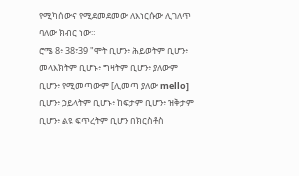የሚካሰውና የሚደመደመው ለእነርሱው ሊገለጥ ባለው ክብር ነው።
ሮሜ 8፥ 38፣39 "ሞት ቢሆን፥ ሕይወትም ቢሆን፥ መላእክትም ቢሆኑ፥ ግዛትም ቢሆን፥ ያለውም ቢሆን፥ የሚመጣውም [ሊመጣ ያለው mello] ቢሆን፥ ኃይላትም ቢሆኑ፥ ከፍታም ቢሆን፥ ዝቅታም ቢሆን፥ ልዩ ፍጥረትም ቢሆን በክርስቶስ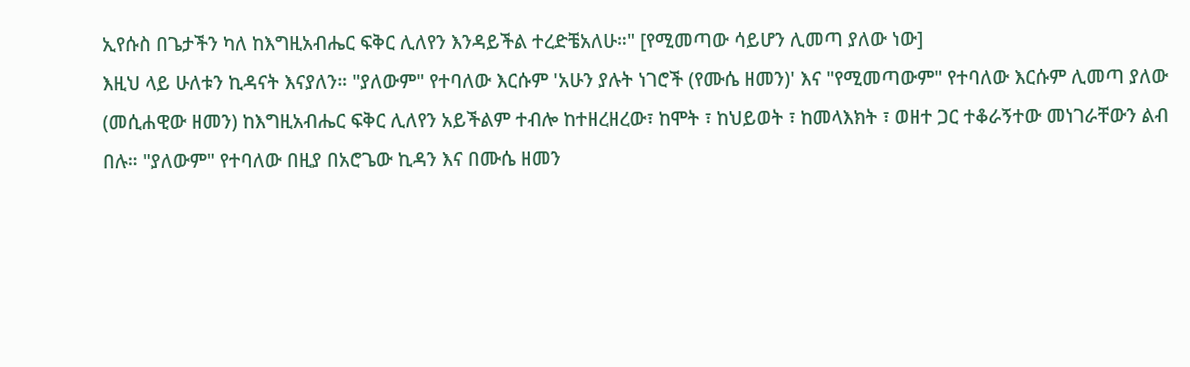ኢየሱስ በጌታችን ካለ ከእግዚአብሔር ፍቅር ሊለየን እንዳይችል ተረድቼአለሁ።" [የሚመጣው ሳይሆን ሊመጣ ያለው ነው]
እዚህ ላይ ሁለቱን ኪዳናት እናያለን። "ያለውም" የተባለው እርሱም 'አሁን ያሉት ነገሮች (የሙሴ ዘመን)' እና "የሚመጣውም" የተባለው እርሱም ሊመጣ ያለው (መሲሐዊው ዘመን) ከእግዚአብሔር ፍቅር ሊለየን አይችልም ተብሎ ከተዘረዘረው፣ ከሞት ፣ ከህይወት ፣ ከመላእክት ፣ ወዘተ ጋር ተቆራኝተው መነገራቸውን ልብ በሉ። "ያለውም" የተባለው በዚያ በአሮጌው ኪዳን እና በሙሴ ዘመን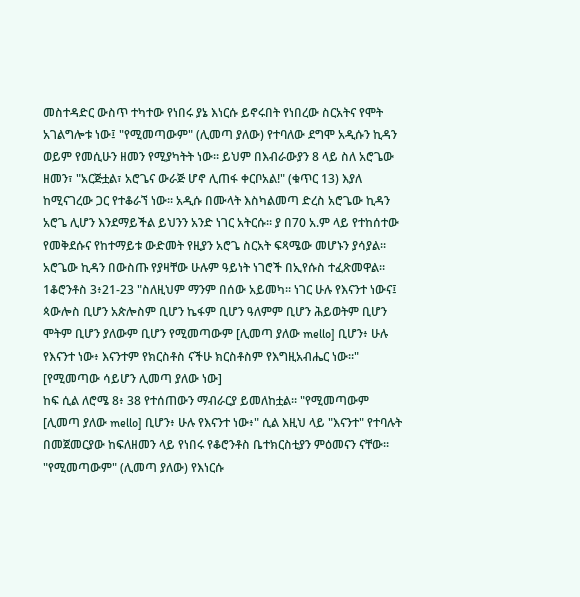መስተዳድር ውስጥ ተካተው የነበሩ ያኔ እነርሱ ይኖሩበት የነበረው ስርአትና የሞት አገልግሎቱ ነው፤ "የሚመጣውም" (ሊመጣ ያለው) የተባለው ደግሞ አዲሱን ኪዳን ወይም የመሲሁን ዘመን የሚያካትት ነው። ይህም በእብራውያን 8 ላይ ስለ አሮጌው ዘመን፣ "አርጅቷል፣ አሮጌና ውራጅ ሆኖ ሊጠፋ ቀርቦአል!" (ቁጥር 13) እያለ ከሚናገረው ጋር የተቆራኘ ነው። አዲሱ በሙላት እስካልመጣ ድረስ አሮጌው ኪዳን አሮጌ ሊሆን እንደማይችል ይህንን አንድ ነገር አትርሱ። ያ በ70 አ.ም ላይ የተከሰተው የመቅደሱና የከተማይቱ ውድመት የዚያን አሮጌ ስርአት ፍጻሜው መሆኑን ያሳያል። አሮጌው ኪዳን በውስጡ የያዛቸው ሁሉም ዓይነት ነገሮች በኢየሱስ ተፈጽመዋል።
1ቆሮንቶስ 3፥21-23 "ስለዚህም ማንም በሰው አይመካ። ነገር ሁሉ የእናንተ ነውና፤ ጳውሎስ ቢሆን አጵሎስም ቢሆን ኬፋም ቢሆን ዓለምም ቢሆን ሕይወትም ቢሆን ሞትም ቢሆን ያለውም ቢሆን የሚመጣውም [ሊመጣ ያለው mello] ቢሆን፥ ሁሉ የእናንተ ነው፥ እናንተም የክርስቶስ ናችሁ ክርስቶስም የእግዚአብሔር ነው።" [የሚመጣው ሳይሆን ሊመጣ ያለው ነው]
ከፍ ሲል ለሮሜ 8፥ 38 የተሰጠውን ማብራርያ ይመለከቷል። "የሚመጣውም [ሊመጣ ያለው mello] ቢሆን፥ ሁሉ የእናንተ ነው፥" ሲል እዚህ ላይ "እናንተ" የተባሉት በመጀመርያው ከፍለዘመን ላይ የነበሩ የቆሮንቶስ ቤተክርስቲያን ምዕመናን ናቸው። "የሚመጣውም" (ሊመጣ ያለው) የእነርሱ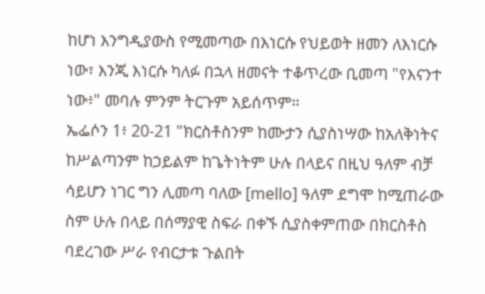ከሆነ እንግዲያውስ የሚመጣው በእነርሱ የህይወት ዘመን ለእነርሱ ነው፣ እንጂ እነርሱ ካለፉ በኋላ ዘመናት ተቆጥረው ቢመጣ "የእናንተ ነው፥" መባሉ ምንም ትርጉም አይሰጥም።
ኤፌሶን 1፥ 20-21 "ክርስቶስንም ከሙታን ሲያስነሣው ከአለቅነትና ከሥልጣንም ከኃይልም ከጌትነትም ሁሉ በላይና በዚህ ዓለም ብቻ ሳይሆን ነገር ግን ሊመጣ ባለው [mello] ዓለም ደግሞ ከሚጠራው ስም ሁሉ በላይ በሰማያዊ ስፍራ በቀኙ ሲያስቀምጠው በክርስቶስ ባደረገው ሥራ የብርታቱ ጉልበት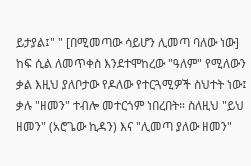ይታያል፤" " [በሚመጣው ሳይሆን ሊመጣ ባለው ነው]
ከፍ ሲል ለመጥቀስ እንደተሞከረው "ዓለም" የሚለውን ቃል እዚህ ያለቦታው የዶለው የተርጓሚዎች ስህተት ነው፤ ቃሉ "ዘመን" ተብሎ መተርጎም ነበረበት። ስለዚህ "ይህ ዘመን" (አሮጌው ኪዳን) እና "ሊመጣ ያለው ዘመን"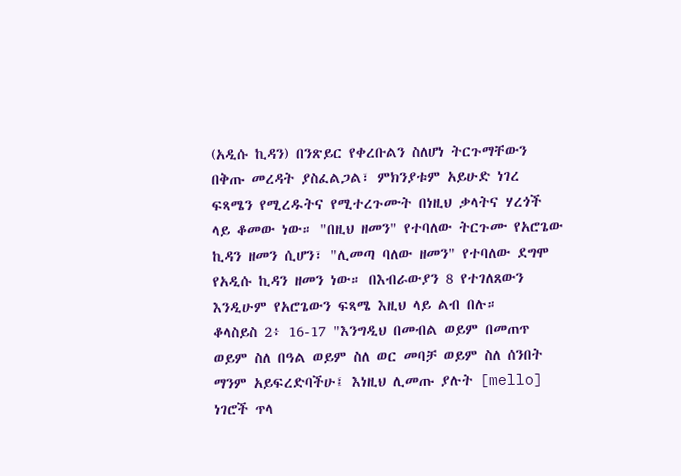(አዲሱ ኪዳን) በንጽይር የቀረቡልን ስለሆነ ትርጉማቸውን በቅጡ መረዳት ያስፈልጋል፣ ምክንያቱም አይሁድ ነገረ ፍጻሜን የሚረዱትና የሚተረጉሙት በነዚህ ቃላትና ሃረጎች ላይ ቆመው ነው። "በዚህ ዘመን" የተባለው ትርጉሙ የአሮጌው ኪዳን ዘመን ሲሆን፣ "ሊመጣ ባለው ዘመን" የተባለው ደግሞ የአዲሱ ኪዳን ዘመን ነው። በእብራውያን 8 የተገለጸውን እንዲሁም የአሮጌውን ፍጻሜ እዚህ ላይ ልብ በሉ።
ቆላስይስ 2፥ 16-17 "እንግዲህ በመብል ወይም በመጠጥ ወይም ስለ በዓል ወይም ስለ ወር መባቻ ወይም ስለ ሰንበት ማንም አይፍረድባችሁ፤ እነዚህ ሊመጡ ያሉት [mello] ነገሮች ጥላ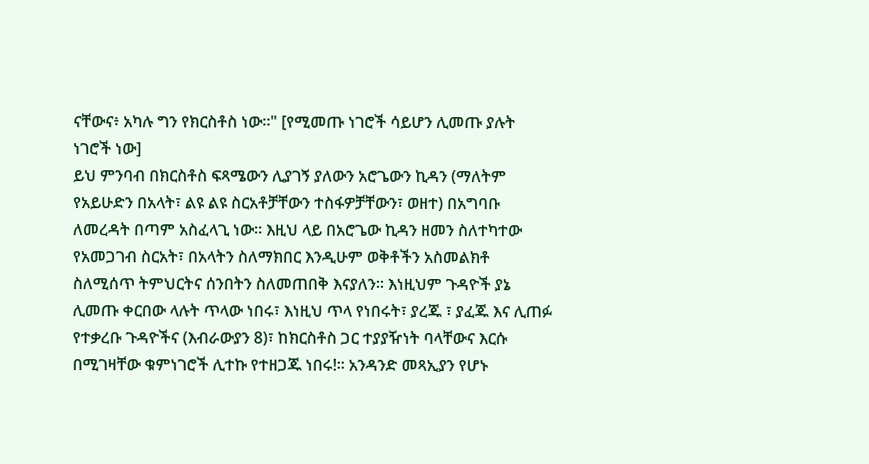ናቸውና፥ አካሉ ግን የክርስቶስ ነው።" [የሚመጡ ነገሮች ሳይሆን ሊመጡ ያሉት ነገሮች ነው]
ይህ ምንባብ በክርስቶስ ፍጻሜውን ሊያገኝ ያለውን አሮጌውን ኪዳን (ማለትም የአይሁድን በአላት፣ ልዩ ልዩ ስርአቶቻቸውን ተስፋዎቻቸውን፣ ወዘተ) በአግባቡ ለመረዳት በጣም አስፈላጊ ነው። እዚህ ላይ በአሮጌው ኪዳን ዘመን ስለተካተው የአመጋገብ ስርአት፣ በአላትን ስለማክበር እንዲሁም ወቅቶችን አስመልክቶ ስለሚሰጥ ትምህርትና ሰንበትን ስለመጠበቅ እናያለን። እነዚህም ጉዳዮች ያኔ ሊመጡ ቀርበው ላሉት ጥላው ነበሩ፣ እነዚህ ጥላ የነበሩት፣ ያረጁ ፣ ያፈጁ እና ሊጠፉ የተቃረቡ ጉዳዮችና (እብራውያን 8)፣ ከክርስቶስ ጋር ተያያዥነት ባላቸውና እርሱ በሚገዛቸው ቁምነገሮች ሊተኩ የተዘጋጁ ነበሩ!። አንዳንድ መጻኢያን የሆኑ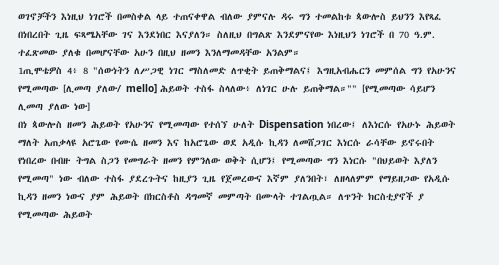ወገኖቻችን እነዚህ ነገሮች በመስቀል ላይ ተጠናቀዋል ብለው ያምናሉ ዳሩ ግን ተመልከቱ ጳውሎስ ይህንን እየጻፈ በነበረበት ጊዜ ፍጻሜአቸው ገና እንደነበር እናያለን። ስለዚህ በግልጽ እንደምናየው እነዚህን ነገሮች በ 70 ዓ.ም. ተፈጽመው ያለቁ በመሆናቸው አሁን በዚህ ዘመን እንለማመዳቸው አንልም።
1ጢሞቴዎስ 4፥ 8 "ሰውነትን ለሥጋዊ ነገር ማስለመድ ለጥቂት ይጠቅማልና፤ እግዚአብሔርን መምሰል ግን የአሁንና የሚመጣው [ሊመጣ ያለው/ mello] ሕይወት ተስፋ ስላለው፥ ለነገር ሁሉ ይጠቅማል።"" [የሚመጣው ሳይሆን ሊመጣ ያለው ነው]
በነ ጳውሎስ ዘመን ሕይወት የአሁንና የሚመጣው የተሰኘ ሁለት Dispensation ነበረው፤ ለእነርሱ የአሁኑ ሕይወት ማለት አጠቃላዩ አሮጌው የሙሴ ዘመን እና ከአሮጌው ወደ አዲሱ ኪዳን ለመሸጋገር እነርሱ ራሳቸው ይኖሩበት የነበረው በብዙ ትግል ስጋን የመግራት ዘመን የምንለው ወቅት ሲሆን፤ የሚመጣው ግን እነርሱ "በህይወት እያለን የሚመጣ" ነው ብለው ተስፋ ያደረጉትና ከዚያን ጊዜ የጀመረውና እኛም ያለንበት፣ ለዘላለምም የማይዘጋው የአዲሱ ኪዳን ዘመን ነውና ያም ሕይወት በክርስቶስ ዳግመኛ መምጣት በሙላት ተገልጧል። ለጥንት ክርስቲያኖች ያ የሚመጣው ሕይወት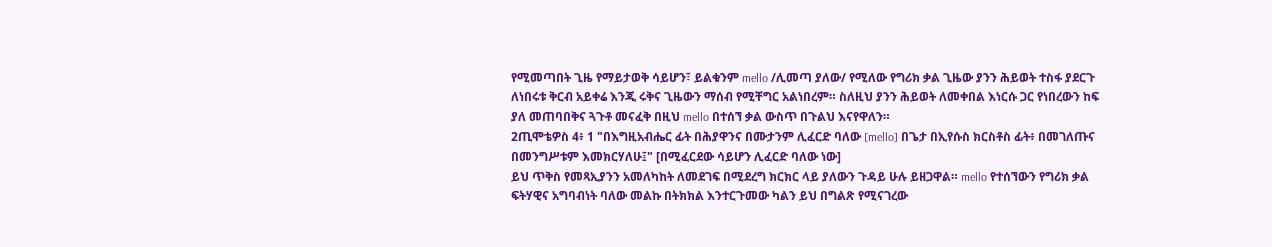የሚመጣበት ጊዜ የማይታወቅ ሳይሆን፣ ይልቁንም mello /ሊመጣ ያለው/ የሚለው የግሪክ ቃል ጊዜው ያንን ሕይወት ተስፋ ያደርጉ ለነበሩቱ ቅርብ አይቀሬ እንጂ ሩቅና ጊዜውን ማሰብ የሚቸግር አልነበረም። ስለዚህ ያንን ሕይወት ለመቀበል እነርሱ ጋር የነበረውን ከፍ ያለ መጠባበቅና ጓጉቶ መናፈቅ በዚህ mello በተሰኘ ቃል ውስጥ በጉልህ እናየዋለን።
2ጢሞቴዎስ 4፥ 1 "በእግዚአብሔር ፊት በሕያዋንና በሙታንም ሊፈርድ ባለው [mello] በጌታ በኢየሱስ ክርስቶስ ፊት፥ በመገለጡና በመንግሥቱም እመክርሃለሁ፤" [በሚፈርደው ሳይሆን ሊፈርድ ባለው ነው]
ይህ ጥቅስ የመጻኢያንን አመለካከት ለመደገፍ በሚደረግ ክርክር ላይ ያለውን ጉዳይ ሁሉ ይዘጋዋል። mello የተሰኘውን የግሪክ ቃል ፍትሃዊና አግባብነት ባለው መልኩ በትክክል እንተርጉመው ካልን ይህ በግልጽ የሚናገረው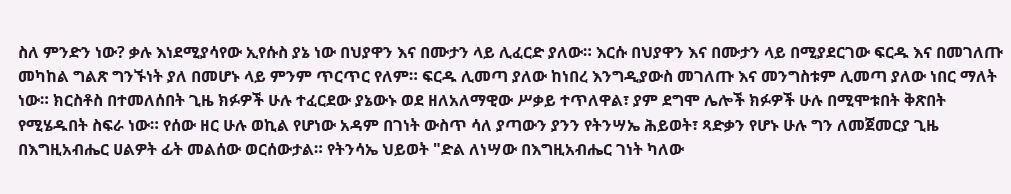ስለ ምንድን ነው? ቃሉ እነደሚያሳየው ኢየሱስ ያኔ ነው በህያዋን እና በሙታን ላይ ሊፈርድ ያለው። እርሱ በህያዋን እና በሙታን ላይ በሚያደርገው ፍርዱ እና በመገለጡ መካከል ግልጽ ግንኙነት ያለ በመሆኑ ላይ ምንም ጥርጥር የለም። ፍርዱ ሊመጣ ያለው ከነበረ እንግዲያውስ መገለጡ እና መንግስቱም ሊመጣ ያለው ነበር ማለት ነው። ክርስቶስ በተመለሰበት ጊዜ ክፉዎች ሁሉ ተፈርደው ያኔውኑ ወደ ዘለአለማዊው ሥቃይ ተጥለዋል፣ ያም ደግሞ ሌሎች ክፉዎች ሁሉ በሚሞቱበት ቅጽበት የሚሄዱበት ስፍራ ነው። የሰው ዘር ሁሉ ወኪል የሆነው አዳም በገነት ውስጥ ሳለ ያጣውን ያንን የትንሣኤ ሕይወት፣ ጻድቃን የሆኑ ሁሉ ግን ለመጀመርያ ጊዜ በእግዚአብሔር ሀልዎት ፊት መልሰው ወርሰውታል። የትንሳኤ ህይወት "ድል ለነሣው በእግዚአብሔር ገነት ካለው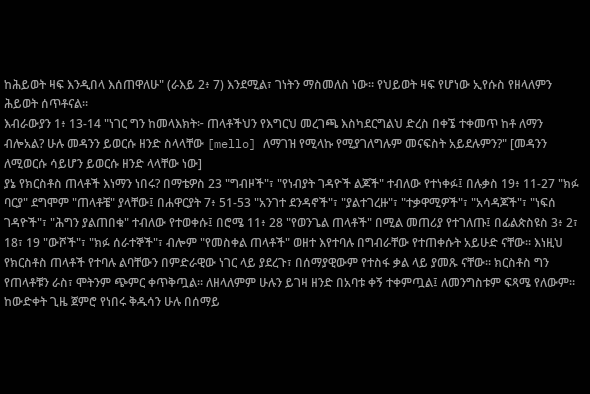ከሕይወት ዛፍ እንዲበላ እሰጠዋለሁ" (ራእይ 2፥ 7) እንደሚል፣ ገነትን ማስመለስ ነው። የህይወት ዛፍ የሆነው ኢየሱስ የዘላለምን ሕይወት ሰጥቶናል።
እብራውያን 1፥ 13-14 "ነገር ግን ከመላእክት፦ ጠላቶችህን የእግርህ መረገጫ እስካደርግልህ ድረስ በቀኜ ተቀመጥ ከቶ ለማን ብሎአል? ሁሉ መዳንን ይወርሱ ዘንድ ስላላቸው [mello] ለማገዝ የሚላኩ የሚያገለግሉም መናፍስት አይደሉምን?" [መዳንን ለሚወርሱ ሳይሆን ይወርሱ ዘንድ ላላቸው ነው]
ያኔ የክርስቶስ ጠላቶች እነማን ነበሩ? በማቴዎስ 23 "ግብዞች"፣ "የነብያት ገዳዮች ልጆች" ተብለው የተነቀፉ፤ በሉቃስ 19፥ 11-27 "ክፉ ባርያ" ደግሞም "ጠላቶቼ" ያላቸው፤ በሐዋርያት 7፥ 51-53 "አንገተ ደንዳኖች"፣ "ያልተገረዙ"፣ "ተቃዋሚዎች"፣ "አሳዳጆች"፣ "ነፍሰ ገዳዮች"፣ "ሕግን ያልጠበቁ" ተብለው የተወቀሱ፤ በሮሜ 11፥ 28 "የወንጌል ጠላቶች" በሚል መጠሪያ የተገለጡ፤ በፊልጵስዩስ 3፥ 2፣ 18፣ 19 "ውሾች"፣ "ክፉ ሰራተኞች"፣ ብሎም "የመስቀል ጠላቶች" ወዘተ እየተባሉ በግብራቸው የተጠቀሱት አይሁድ ናቸው። እነዚህ የክርስቶስ ጠላቶች የተባሉ ልባቸውን በምድራዊው ነገር ላይ ያደረጉ፣ በሰማያዊውም የተስፋ ቃል ላይ ያመጹ ናቸው። ክርስቶስ ግን የጠላቶቹን ራስ፣ ሞትንም ጭምር ቀጥቅጧል። ለዘላለምም ሁሉን ይገዛ ዘንድ በአባቱ ቀኝ ተቀምጧል፤ ለመንግስቱም ፍጻሜ የለውም። ከውድቀት ጊዜ ጀምሮ የነበሩ ቅዱሳን ሁሉ በሰማይ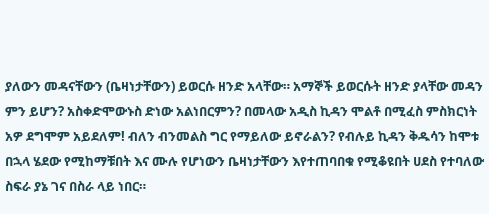ያለውን መዳናቸውን (ቤዛነታቸውን) ይወርሱ ዘንድ አላቸው። አማኞች ይወርሱት ዘንድ ያላቸው መዳን ምን ይሆን? አስቀድሞውኑስ ድነው አልነበርምን? በመላው አዲስ ኪዳን ሞልቶ በሚፈስ ምስክርነት አዎ ደግሞም አይደለም! ብለን ብንመልስ ግር የማይለው ይኖራልን? የብሉይ ኪዳን ቅዱሳን ከሞቱ በኋላ ሄደው የሚከማቹበት እና ሙሉ የሆነውን ቤዛነታቸውን እየተጠባበቁ የሚቆዩበት ሀደስ የተባለው ስፍራ ያኔ ገና በስራ ላይ ነበር።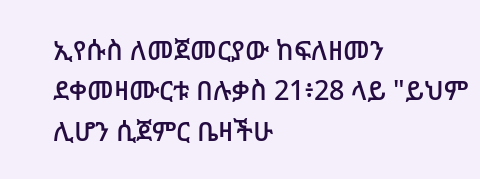ኢየሱስ ለመጀመርያው ከፍለዘመን ደቀመዛሙርቱ በሉቃስ 21፥28 ላይ "ይህም ሊሆን ሲጀምር ቤዛችሁ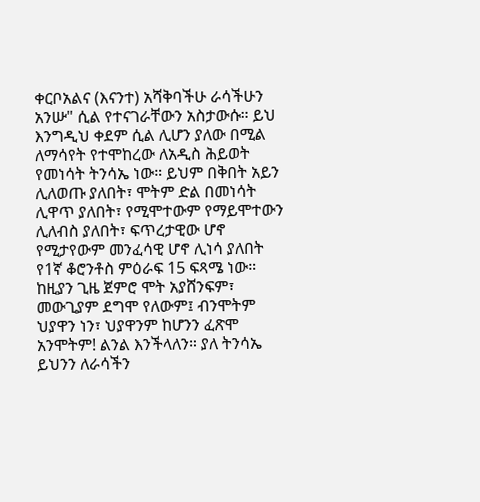ቀርቦአልና (እናንተ) አሻቅባችሁ ራሳችሁን አንሡ" ሲል የተናገራቸውን አስታውሱ። ይህ እንግዲህ ቀደም ሲል ሊሆን ያለው በሚል ለማሳየት የተሞከረው ለአዲስ ሕይወት የመነሳት ትንሳኤ ነው። ይህም በቅበት አይን ሊለወጡ ያለበት፣ ሞትም ድል በመነሳት ሊዋጥ ያለበት፣ የሚሞተውም የማይሞተውን ሊለብስ ያለበት፣ ፍጥረታዊው ሆኖ የሚታየውም መንፈሳዊ ሆኖ ሊነሳ ያለበት የ1ኛ ቆሮንቶስ ምዕራፍ 15 ፍጻሜ ነው። ከዚያን ጊዜ ጀምሮ ሞት አያሸንፍም፣ መውጊያም ደግሞ የለውም፤ ብንሞትም ህያዋን ነን፣ ህያዋንም ከሆንን ፈጽሞ አንሞትም! ልንል እንችላለን። ያለ ትንሳኤ ይህንን ለራሳችን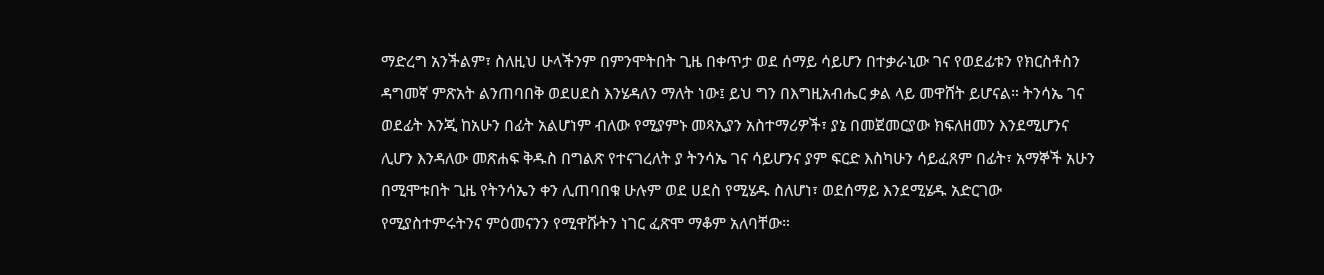ማድረግ አንችልም፣ ስለዚህ ሁላችንም በምንሞትበት ጊዜ በቀጥታ ወደ ሰማይ ሳይሆን በተቃራኒው ገና የወደፊቱን የክርስቶስን ዳግመኛ ምጽአት ልንጠባበቅ ወደሀደስ እንሄዳለን ማለት ነው፤ ይህ ግን በእግዚአብሔር ቃል ላይ መዋሸት ይሆናል። ትንሳኤ ገና ወደፊት እንጂ ከአሁን በፊት አልሆነም ብለው የሚያምኑ መጻኢያን አስተማሪዎች፣ ያኔ በመጀመርያው ክፍለዘመን እንደሚሆንና ሊሆን እንዳለው መጽሐፍ ቅዱስ በግልጽ የተናገረለት ያ ትንሳኤ ገና ሳይሆንና ያም ፍርድ እስካሁን ሳይፈጸም በፊት፣ አማኞች አሁን በሚሞቱበት ጊዜ የትንሳኤን ቀን ሊጠባበቁ ሁሉም ወደ ሀደስ የሚሄዱ ስለሆነ፣ ወደሰማይ እንደሚሄዱ አድርገው የሚያስተምሩትንና ምዕመናንን የሚዋሹትን ነገር ፈጽሞ ማቆም አለባቸው።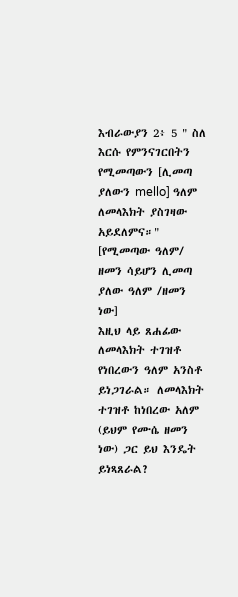እብራውያን 2፥ 5 " ስለ እርሱ የምንናገርበትን የሚመጣውን [ሊመጣ ያለውን mello] ዓለም ለመላእክት ያስገዛው አይደለምና።" [የሚመጣው ዓለም/ ዘመን ሳይሆን ሊመጣ ያለው ዓለም /ዘመን ነው]
እዚህ ላይ ጸሐፊው ለመላእክት ተገዝቶ የነበረውን ዓለም አንስቶ ይነጋገራል። ለመላእክት ተገዝቶ ከነበረው አለም (ይህም የሙሴ ዘመን ነው) ጋር ይህ እንዴት ይነጻጸራል?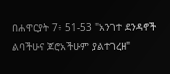በሐዋርያት 7፥ 51-53 "አንገተ ደንዳኖች ልባችሁና ጆሮአችሁም ያልተገረዘ"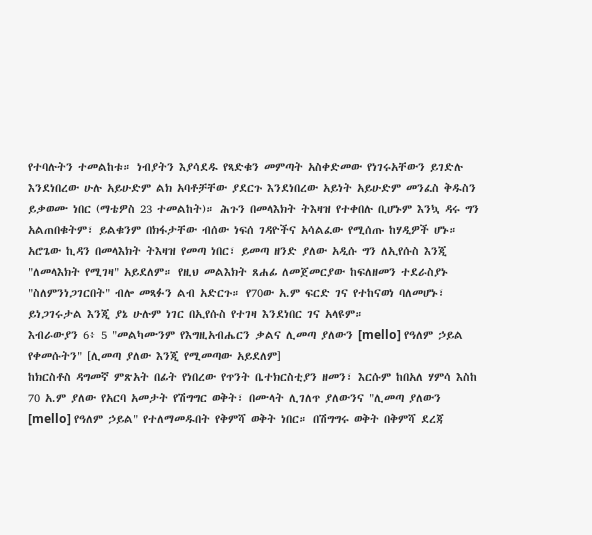የተባሉትን ተመልከቱ። ነብያትን እያሳደዱ የጻድቁን መምጣት አስቀድመው የነገሩአቸውን ይገድሉ እንደነበረው ሁሉ አይሁድም ልክ አባቶቻቸው ያደርጉ እንደነበረው አይነት አይሁድም መንፈስ ቅዱስን ይቃወሙ ነበር (ማቴዎስ 23 ተመልከት)። ሕጉን በመላእክት ትእዛዝ የተቀበሉ ቢሆኑም እንኳ ዳሩ ግን አልጠበቁትም፣ ይልቁንም በክፋታቸው ብሰው ነፍሰ ገዳዮችና አሳልፈው የሚሰጡ ከሃዲዎች ሆኑ። አሮጌው ኪዳን በመላእክት ትእዛዝ የመጣ ነበር፣ ይመጣ ዘንድ ያለው አዲሱ ግን ለኢየሱስ እንጂ "ለመላእክት የሚገዛ" አይደለም። የዚህ መልእክት ጸሐፊ ለመጀመርያው ከፍለዘመን ተደራስያኑ "ስለምንነጋገርበት" ብሎ መጻፉን ልብ አድርጉ። የ70ው አ.ም ፍርድ ገና የተከናወነ ባለመሆኑ፣ ይነጋገሩታል እንጂ ያኔ ሁሉም ነገር በኢየሱስ የተገዛ እንደነበር ገና አላዩም።
እብራውያን 6፥ 5 "መልካሙንም የእግዚአብሔርን ቃልና ሊመጣ ያለውን [mello] የዓለም ኃይል የቀመሱትን" [ሊመጣ ያለው እንጂ የሚመጣው አይደለም]
ከክርስቶስ ዳግመኛ ምጽአት በፊት የነበረው የጥንት ቤተክርስቲያን ዘመን፣ እርሱም ከበአለ ሃምሳ እስከ 70 አ.ም ያለው የአርባ አመታት የሽግግር ወቅት፣ በሙላት ሊገለጥ ያለውንና "ሊመጣ ያለውን [mello] የዓለም ኃይል" የተለማመዱበት የቅምሻ ወቅት ነበር። በሽግግሩ ወቅት በቅምሻ ደረጃ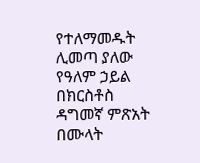የተለማመዱት ሊመጣ ያለው የዓለም ኃይል በክርስቶስ ዳግመኛ ምጽአት በሙላት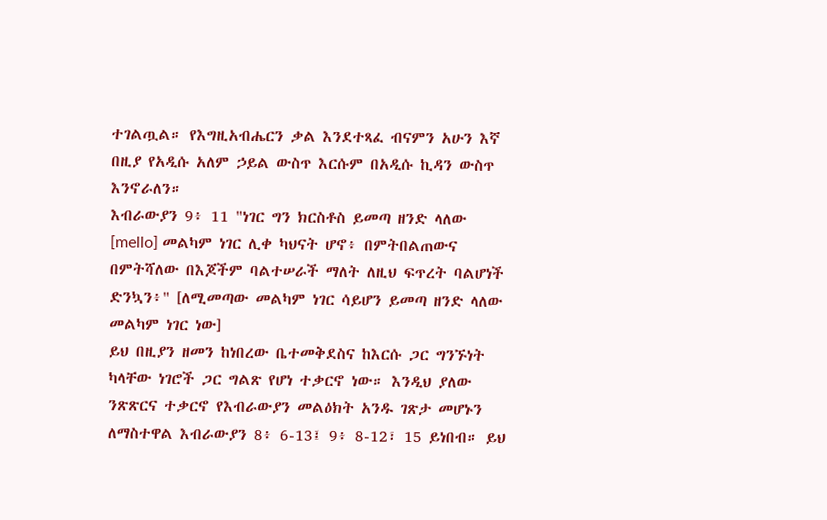ተገልጧል። የእግዚአብሔርን ቃል እንደተጻፈ ብናምን አሁን እኛ በዚያ የአዲሱ አለም ኃይል ውስጥ እርሱም በአዲሱ ኪዳን ውስጥ እንኖራለን።
እብራውያን 9፥ 11 "ነገር ግን ክርስቶስ ይመጣ ዘንድ ላለው [mello] መልካም ነገር ሊቀ ካህናት ሆኖ፥ በምትበልጠውና በምትሻለው በእጆችም ባልተሠራች ማለት ለዚህ ፍጥረት ባልሆነች ድንኳን፥" [ለሚመጣው መልካም ነገር ሳይሆን ይመጣ ዘንድ ላለው መልካም ነገር ነው]
ይህ በዚያን ዘመን ከነበረው ቤተመቅደስና ከእርሱ ጋር ግንኙነት ካላቸው ነገሮች ጋር ግልጽ የሆነ ተቃርኖ ነው። እንዲህ ያለው ንጽጽርና ተቃርኖ የእብራውያን መልዕክት አንዱ ገጽታ መሆኑን ለማስተዋል እብራውያን 8፥ 6-13፤ 9፥ 8-12፣ 15 ይነበብ። ይህ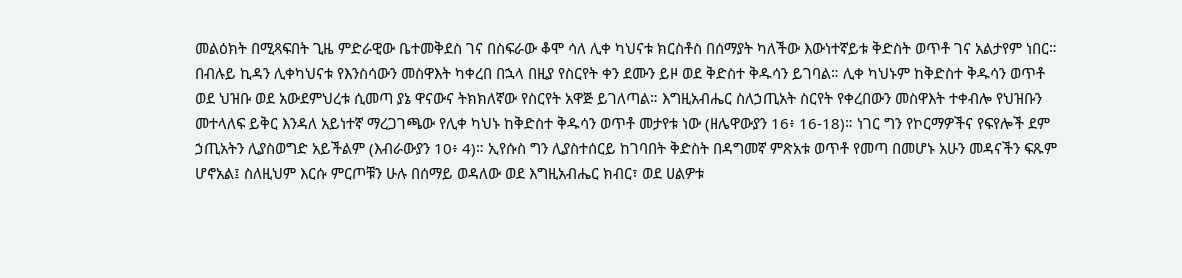መልዕክት በሚጻፍበት ጊዜ ምድራዊው ቤተመቅደስ ገና በስፍራው ቆሞ ሳለ ሊቀ ካህናቱ ክርስቶስ በሰማያት ካለችው እውነተኛይቱ ቅድስት ወጥቶ ገና አልታየም ነበር። በብሉይ ኪዳን ሊቀካህናቱ የእንስሳውን መስዋእት ካቀረበ በኋላ በዚያ የስርየት ቀን ደሙን ይዞ ወደ ቅድስተ ቅዱሳን ይገባል። ሊቀ ካህኑም ከቅድስተ ቅዱሳን ወጥቶ ወደ ህዝቡ ወደ አውደምህረቱ ሲመጣ ያኔ ዋናውና ትክክለኛው የስርየት አዋጅ ይገለጣል። እግዚአብሔር ስለኃጢአት ስርየት የቀረበውን መስዋእት ተቀብሎ የህዝቡን መተላለፍ ይቅር እንዳለ አይነተኛ ማረጋገጫው የሊቀ ካህኑ ከቅድስተ ቅዱሳን ወጥቶ መታየቱ ነው (ዘሌዋውያን 16፥ 16-18)። ነገር ግን የኮርማዎችና የፍየሎች ደም ኃጢአትን ሊያስወግድ አይችልም (እብራውያን 10፥ 4)። ኢየሱስ ግን ሊያስተሰርይ ከገባበት ቅድስት በዳግመኛ ምጽአቱ ወጥቶ የመጣ በመሆኑ አሁን መዳናችን ፍጹም ሆኖአል፤ ስለዚህም እርሱ ምርጦቹን ሁሉ በሰማይ ወዳለው ወደ እግዚአብሔር ክብር፣ ወደ ሀልዎቱ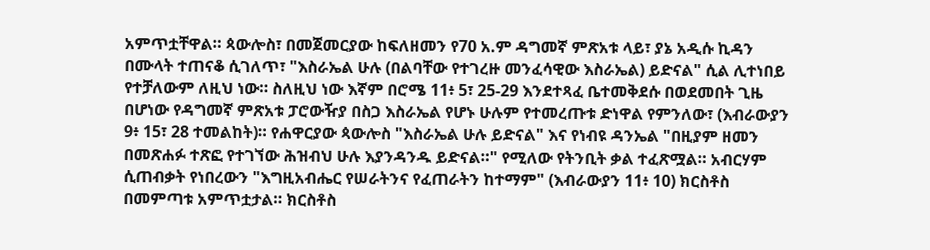አምጥቷቸዋል። ጳውሎስ፣ በመጀመርያው ከፍለዘመን የ70 አ.ም ዳግመኛ ምጽአቱ ላይ፣ ያኔ አዲሱ ኪዳን በሙላት ተጠናቆ ሲገለጥ፣ "እስራኤል ሁሉ (በልባቸው የተገረዙ መንፈሳዊው እስራኤል) ይድናል" ሲል ሊተነበይ የተቻለውም ለዚህ ነው። ስለዚህ ነው እኛም በሮሜ 11፥ 5፣ 25-29 እንደተጻፈ ቤተመቅደሱ በወደመበት ጊዜ በሆነው የዳግመኛ ምጽአቱ ፓሮውዥያ በስጋ እስራኤል የሆኑ ሁሉም የተመረጡቱ ድነዋል የምንለው፣ (እብራውያን 9፥ 15፣ 28 ተመልከት)። የሐዋርያው ጳውሎስ "እስራኤል ሁሉ ይድናል" እና የነብዩ ዳንኤል "በዚያም ዘመን በመጽሐፉ ተጽፎ የተገኘው ሕዝብህ ሁሉ እያንዳንዱ ይድናል።" የሚለው የትንቢት ቃል ተፈጽሟል። አብርሃም ሲጠብቃት የነበረውን "እግዚአብሔር የሠራትንና የፈጠራትን ከተማም" (እብራውያን 11፥ 10) ክርስቶስ በመምጣቱ አምጥቷታል። ክርስቶስ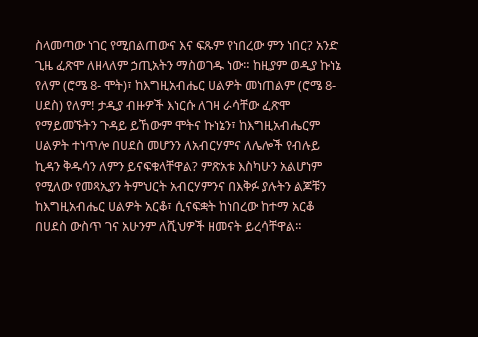ስላመጣው ነገር የሚበልጠውና እና ፍጹም የነበረው ምን ነበር? አንድ ጊዜ ፈጽሞ ለዘላለም ኃጢአትን ማስወገዱ ነው። ከዚያም ወዲያ ኩነኔ የለም (ሮሜ 8- ሞት)፣ ከእግዚአብሔር ሀልዎት መነጠልም (ሮሜ 8- ሀደስ) የለም! ታዲያ ብዙዎች እነርሱ ለገዛ ራሳቸው ፈጽሞ የማይመኙትን ጉዳይ ይኸውም ሞትና ኩነኔን፣ ከእግዚአብሔርም ሀልዎት ተነጥሎ በሀደስ መሆንን ለአብርሃምና ለሌሎች የብሉይ ኪዳን ቅዱሳን ለምን ይናፍቁላቸዋል? ምጽአቱ እስካሁን አልሆነም የሚለው የመጻኢያን ትምህርት አብርሃምንና በእቅፉ ያሉትን ልጆቹን ከእግዚአብሔር ሀልዎት አርቆ፣ ሲናፍቋት ከነበረው ከተማ አርቆ በሀደስ ውስጥ ገና አሁንም ለሺህዎች ዘመናት ይረሳቸዋል።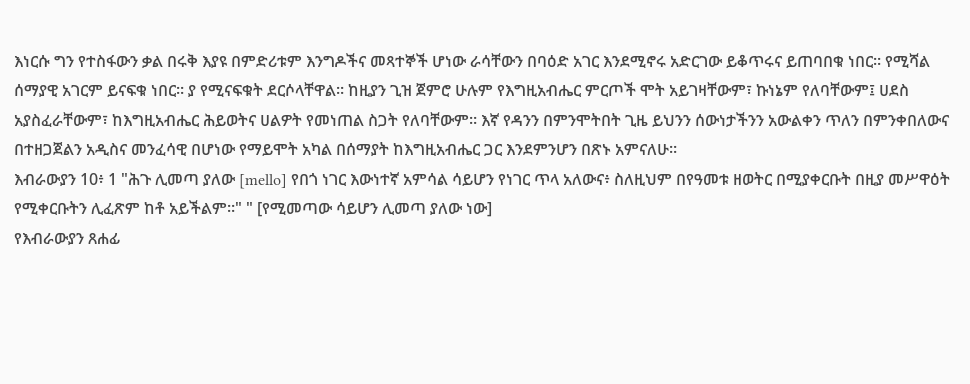እነርሱ ግን የተስፋውን ቃል በሩቅ እያዩ በምድሪቱም እንግዶችና መጻተኞች ሆነው ራሳቸውን በባዕድ አገር እንደሚኖሩ አድርገው ይቆጥሩና ይጠባበቁ ነበር። የሚሻል ሰማያዊ አገርም ይናፍቁ ነበር። ያ የሚናፍቁት ደርሶላቸዋል። ከዚያን ጊዝ ጀምሮ ሁሉም የእግዚአብሔር ምርጦች ሞት አይገዛቸውም፣ ኩነኔም የለባቸውም፤ ሀደስ አያስፈራቸውም፣ ከእግዚአብሔር ሕይወትና ሀልዎት የመነጠል ስጋት የለባቸውም። እኛ የዳንን በምንሞትበት ጊዜ ይህንን ሰውነታችንን አውልቀን ጥለን በምንቀበለውና በተዘጋጀልን አዲስና መንፈሳዊ በሆነው የማይሞት አካል በሰማያት ከእግዚአብሔር ጋር እንደምንሆን በጽኑ አምናለሁ።
እብራውያን 10፥ 1 "ሕጉ ሊመጣ ያለው [mello] የበጎ ነገር እውነተኛ አምሳል ሳይሆን የነገር ጥላ አለውና፥ ስለዚህም በየዓመቱ ዘወትር በሚያቀርቡት በዚያ መሥዋዕት የሚቀርቡትን ሊፈጽም ከቶ አይችልም።" " [የሚመጣው ሳይሆን ሊመጣ ያለው ነው]
የእብራውያን ጸሐፊ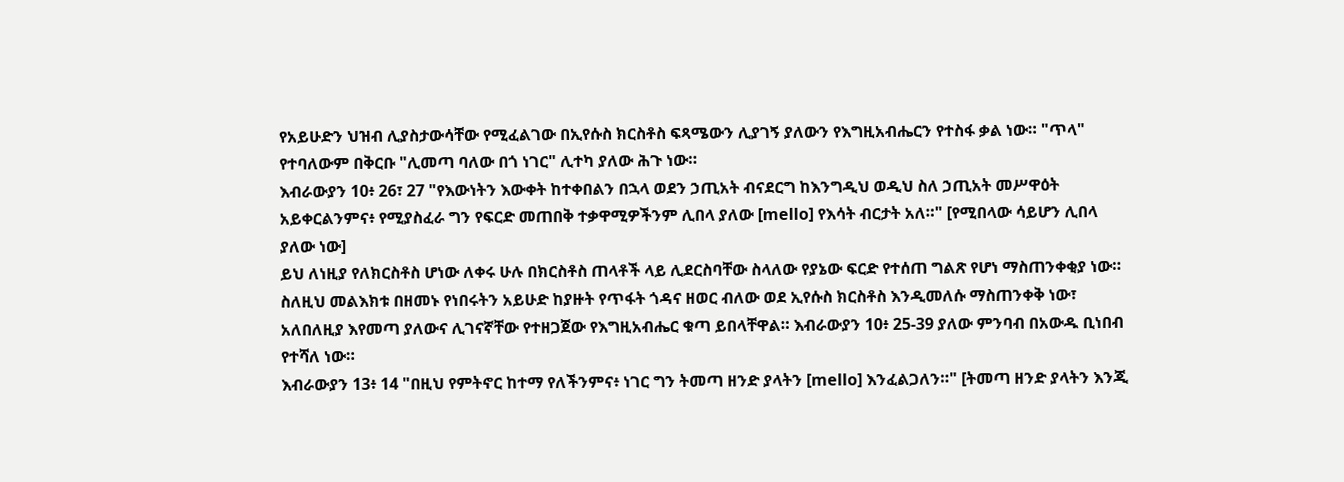የአይሁድን ህዝብ ሊያስታውሳቸው የሚፈልገው በኢየሱስ ክርስቶስ ፍጻሜውን ሊያገኝ ያለውን የእግዚአብሔርን የተስፋ ቃል ነው። "ጥላ" የተባለውም በቅርቡ "ሊመጣ ባለው በጎ ነገር" ሊተካ ያለው ሕጉ ነው።
እብራውያን 10፥ 26፣ 27 "የእውነትን እውቀት ከተቀበልን በኋላ ወደን ኃጢአት ብናደርግ ከእንግዲህ ወዲህ ስለ ኃጢአት መሥዋዕት አይቀርልንምና፥ የሚያስፈራ ግን የፍርድ መጠበቅ ተቃዋሚዎችንም ሊበላ ያለው [mello] የእሳት ብርታት አለ።" [የሚበላው ሳይሆን ሊበላ ያለው ነው]
ይህ ለነዚያ የለክርስቶስ ሆነው ለቀሩ ሁሉ በክርስቶስ ጠላቶች ላይ ሊደርስባቸው ስላለው የያኔው ፍርድ የተሰጠ ግልጽ የሆነ ማስጠንቀቂያ ነው። ስለዚህ መልእክቱ በዘመኑ የነበሩትን አይሁድ ከያዙት የጥፋት ጎዳና ዘወር ብለው ወደ ኢየሱስ ክርስቶስ እንዲመለሱ ማስጠንቀቅ ነው፣ አለበለዚያ እየመጣ ያለውና ሊገናኛቸው የተዘጋጀው የእግዚአብሔር ቁጣ ይበላቸዋል። እብራውያን 10፥ 25-39 ያለው ምንባብ በአውዱ ቢነበብ የተሻለ ነው።
እብራውያን 13፥ 14 "በዚህ የምትኖር ከተማ የለችንምና፥ ነገር ግን ትመጣ ዘንድ ያላትን [mello] እንፈልጋለን።" [ትመጣ ዘንድ ያላትን እንጂ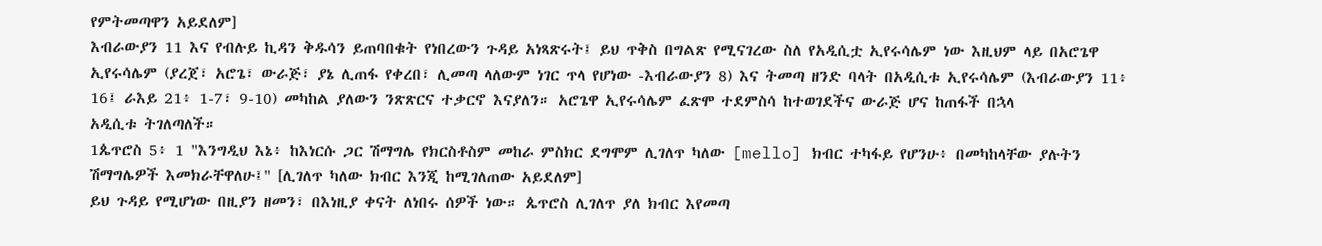የምትመጣዋን አይደለም]
እብራውያን 11 እና የብሉይ ኪዳን ቅዱሳን ይጠባበቁት የነበረውን ጉዳይ አነጻጽሩት፤ ይህ ጥቅስ በግልጽ የሚናገረው ስለ የአዲሲቷ ኢየሩሳሌም ነው እዚህም ላይ በአሮጌዋ ኢየሩሳሌም (ያረጀ፣ አሮጌ፣ ውራጅ፣ ያኔ ሊጠፋ የቀረበ፣ ሊመጣ ላለውም ነገር ጥላ የሆነው -እብራውያን 8) እና ትመጣ ዘንድ ባላት በአዲሲቱ ኢየሩሳሌም (እብራውያን 11፥ 16፤ ራእይ 21፥ 1-7፣ 9-10) መካከል ያለውን ንጽጽርና ተቃርኖ እናያለን። አሮጌዋ ኢየሩሳሌም ፈጽሞ ተደምስሳ ከተወገደችና ውራጅ ሆና ከጠፋች በኋላ
አዲሲቱ ትገለጣለች።
1ጴጥሮስ 5፥ 1 "እንግዲህ እኔ፥ ከእነርሱ ጋር ሽማግሌ የክርስቶስም መከራ ምስክር ደግሞም ሊገለጥ ካለው [mello] ክብር ተካፋይ የሆንሁ፥ በመካከላቸው ያሉትን ሽማግሌዎች እመክራቸዋለሁ፤" [ሊገለጥ ካለው ክብር እንጂ ከሚገለጠው አይደለም]
ይህ ጉዳይ የሚሆነው በዚያን ዘመን፣ በእነዚያ ቀናት ለነበሩ ሰዎች ነው። ጴጥሮስ ሊገለጥ ያለ ክብር እየመጣ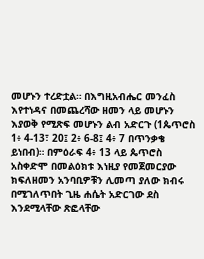መሆኑን ተረድቷል። በእግዚአብሔር መንፈስ እየተነዳና በመጨረሻው ዘመን ላይ መሆኑን እያወቅ የሚጽፍ መሆኑን ልብ አድርጉ (1ጴጥሮስ 1፥ 4-13፣ 20፤ 2፥ 6-8፤ 4፥ 7 በጥንቃቄ ይነበብ)። በምዕራፍ 4፥ 13 ላይ ጴጥሮስ አስቀድሞ በመልዕክቱ እነዚያ የመጀመርያው ክፍለዘመን አንባቢዎቹን ሊመጣ ያለው ክብሩ በሚገለጥበት ጊዜ ሐሴት አድርገው ደስ እንደሚላቸው ጽፎላቸው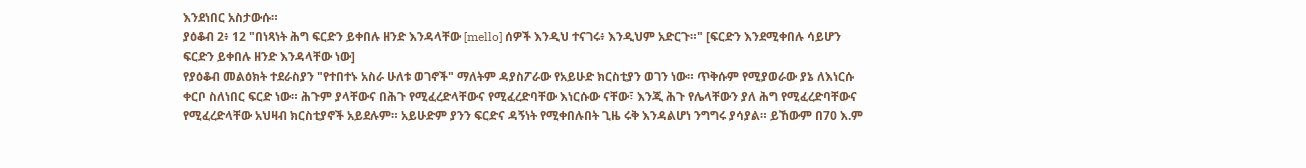እንደነበር አስታውሱ።
ያዕቆብ 2፥ 12 "በነጻነት ሕግ ፍርድን ይቀበሉ ዘንድ እንዳላቸው [mello] ሰዎች እንዲህ ተናገሩ፥ እንዲህም አድርጉ።" [ፍርድን እንደሚቀበሉ ሳይሆን ፍርድን ይቀበሉ ዘንድ እንዳላቸው ነው]
የያዕቆብ መልዕክት ተደራስያን "የተበተኑ አስራ ሁለቱ ወገኖች" ማለትም ዳያስፖራው የአይሁድ ክርስቲያን ወገን ነው። ጥቅሱም የሚያወራው ያኔ ለእነርሱ ቀርቦ ስለነበር ፍርድ ነው። ሕጉም ያላቸውና በሕጉ የሚፈረድላቸውና የሚፈረድባቸው እነርሱው ናቸው፣ እንጂ ሕጉ የሌላቸውን ያለ ሕግ የሚፈረድባቸውና የሚፈረድላቸው አህዛብ ክርስቲያኖች አይደሉም። አይሁድም ያንን ፍርድና ዳኝነት የሚቀበሉበት ጊዜ ሩቅ እንዳልሆነ ንግግሩ ያሳያል። ይኸውም በ70 እ.ም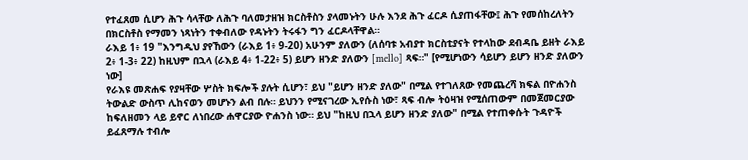የተፈጸመ ሲሆን ሕጉ ሳላቸው ለሕጉ ባለመታዘዝ ክርስቶስን ያላመኑትን ሁሉ እንደ ሕጉ ፈርዶ ሲያጠፋቸው፤ ሕጉ የመሰከረለትን በክርስቶስ የማመን ነጻነትን ተቀብለው የዳኑትን ትሩፋን ግን ፈርዶላቸዋል።
ራእይ 1፥ 19 "እንግዲህ ያየኸውን (ራእይ 1፥ 9-20) አሁንም ያለውን (ለሰባቱ አብያተ ክርስቲያናት የተላከው ደብዳቤ ይዘት ራእይ 2፥ 1-3፥ 22) ከዚህም በኋላ (ራእይ 4፥ 1-22፥ 5) ይሆን ዘንድ ያለውን [mello] ጻፍ።" [የሚሆነውን ሳይሆን ይሆን ዘንድ ያለውን ነው]
የራእዩ መጽሐፍ የያዛቸው ሦስት ክፍሎች ያሉት ሲሆን፣ ይህ "ይሆን ዘንድ ያለው" በሚል የተገለጸው የመጨረሻ ክፍል በዮሐንስ ትውልድ ውስጥ ሊከናወን መሆኑን ልብ በሉ። ይህንን የሚናገረው ኢየሱስ ነው፣ ጻፍ ብሎ ትዕዛዝ የሚሰጠውም በመጀመርያው ከፍለዘመን ላይ ይኖር ለነበረው ሐዋርያው ዮሐንስ ነው። ይህ "ከዚህ በኋላ ይሆን ዘንድ ያለው" በሚል የተጠቀሱት ጉዳዮች ይፈጸማሉ ተብሎ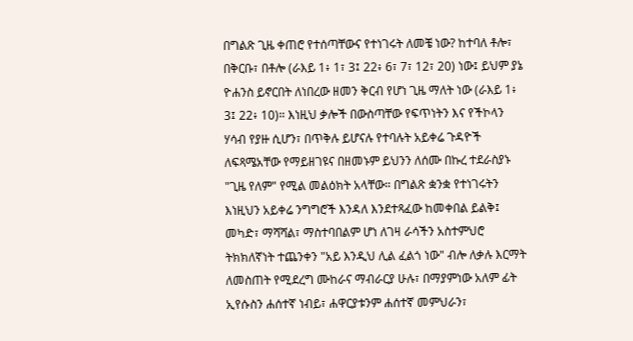በግልጽ ጊዜ ቀጠሮ የተሰጣቸውና የተነገሩት ለመቼ ነው? ከተባለ ቶሎ፣ በቅርቡ፣ በቶሎ (ራእይ 1፥ 1፣ 3፤ 22፥ 6፣ 7፣ 12፣ 20) ነው፤ ይህም ያኔ ዮሐንስ ይኖርበት ለነበረው ዘመን ቅርብ የሆነ ጊዜ ማለት ነው (ራእይ 1፥ 3፤ 22፥ 10)። እነዚህ ቃሎች በውስጣቸው የፍጥነትን እና የችኮላን ሃሳብ የያዙ ሲሆን፣ በጥቅሉ ይሆናሉ የተባሉት አይቀሬ ጉዳዮች ለፍጻሜአቸው የማይዘገዩና በዘመኑም ይህንን ለሰሙ በኩረ ተደራስያኑ "ጊዜ የለም" የሚል መልዕክት አላቸው። በግልጽ ቋንቋ የተነገሩትን እነዚህን አይቀሬ ንግግሮች እንዳለ እንደተጻፈው ከመቀበል ይልቅ፤ መካድ፣ ማሻሻል፣ ማስተባበልም ሆነ ለገዛ ራሳችን አስተምህሮ ትክክለኛነት ተጨንቀን "አይ እንዲህ ሊል ፈልጎ ነው" ብሎ ለቃሉ እርማት ለመስጠት የሚደረግ ሙከራና ማብራርያ ሁሉ፣ በማያምነው አለም ፊት ኢየሱስን ሐሰተኛ ነብይ፣ ሐዋርያቱንም ሐሰተኛ መምህራን፣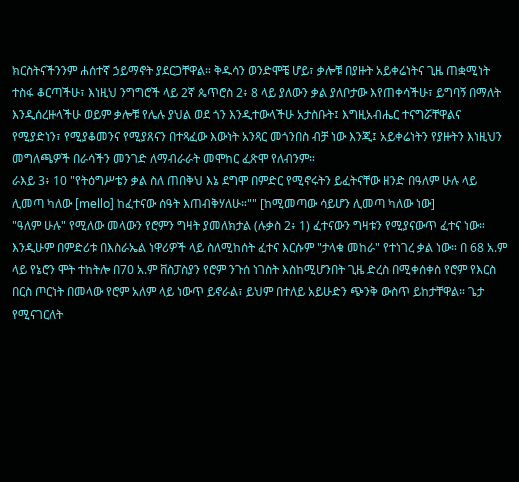ክርስትናችንንም ሐሰተኛ ኃይማኖት ያደርጋቸዋል። ቅዱሳን ወንድሞቼ ሆይ፣ ቃሎቹ በያዙት አይቀሬነትና ጊዜ ጠቋሚነት ተስፋ ቆርጣችሁ፣ እነዚህ ንግግሮች ላይ 2ኛ ጴጥሮስ 2፥ 8 ላይ ያለውን ቃል ያለቦታው እየጠቀሳችሁ፣ ይግባኝ በማለት እንዲሰረዙላችሁ ወይም ቃሎቹ የሌሉ ያህል ወደ ጎን እንዲተውላችሁ አታስቡት፤ እግዚአብሔር ተናግሯቸዋልና የሚያድነን፣ የሚያቆመንና የሚያጸናን በተጻፈው እውነት አንጻር መጎንበስ ብቻ ነው እንጂ፤ አይቀሬነትን የያዙትን እነዚህን መግለጫዎች በራሳችን መንገድ ለማብራራት መሞከር ፈጽሞ የለብንም።
ራእይ 3፥ 10 "የትዕግሥቴን ቃል ስለ ጠበቅህ እኔ ደግሞ በምድር የሚኖሩትን ይፈትናቸው ዘንድ በዓለም ሁሉ ላይ ሊመጣ ካለው [mello] ከፈተናው ሰዓት እጠብቅሃለሁ።"" [ከሚመጣው ሳይሆን ሊመጣ ካለው ነው]
"ዓለም ሁሉ" የሚለው መላውን የሮምን ግዛት ያመለክታል (ሉቃስ 2፥ 1) ፈተናውን ግዛቱን የሚያናውጥ ፈተና ነው። እንዲሁም በምድሪቱ በእስራኤል ነዋሪዎች ላይ ስለሚከሰት ፈተና እርሱም "ታላቁ መከራ" የተነገረ ቃል ነው። በ 68 አ.ም ላይ የኔሮን ሞት ተከትሎ በ70 አ.ም ቨስፓስያን የሮም ንጉሰ ነገስት እስከሚሆንበት ጊዜ ድረስ በሚቀሰቀስ የሮም የእርስ በርስ ጦርነት በመላው የሮም አለም ላይ ነውጥ ይኖራል፣ ይህም በተለይ አይሁድን ጭንቅ ውስጥ ይከታቸዋል። ጌታ የሚናገርለት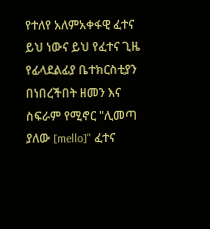የተለየ አለምአቀፋዊ ፈተና ይህ ነውና ይህ የፈተና ጊዜ የፊላደልፊያ ቤተክርስቲያን በነበረችበት ዘመን እና ስፍራም የሚኖር "ሊመጣ ያለው [mello]" ፈተና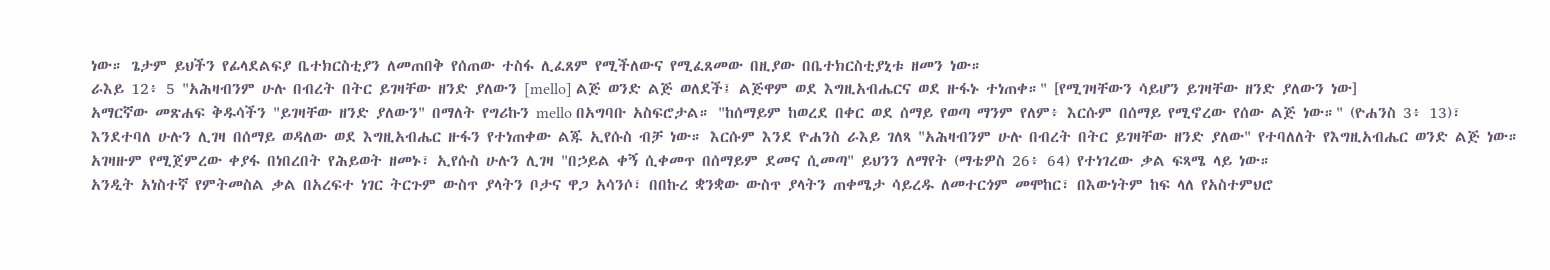ነው። ጌታም ይህችን የፊላደልፍያ ቤተክርስቲያን ለመጠበቅ የሰጠው ተስፋ ሊፈጸም የሚችለውና የሚፈጸመው በዚያው በቤተክርስቲያኒቱ ዘመን ነው።
ራእይ 12፥ 5 "አሕዛብንም ሁሉ በብረት በትር ይገዛቸው ዘንድ ያለውን [mello] ልጅ ወንድ ልጅ ወለደች፤ ልጅዋም ወደ እግዚአብሔርና ወደ ዙፋኑ ተነጠቀ።" [የሚገዛቸውን ሳይሆን ይገዛቸው ዘንድ ያለውን ነው]
አማርኛው መጽሐፍ ቅዱሳችን "ይገዛቸው ዘንድ ያለውን" በማለት የግሪኩን mello በአግባቡ አስፍሮታል። "ከሰማይም ከወረደ በቀር ወደ ሰማይ የወጣ ማንም የለም፥ እርሱም በሰማይ የሚኖረው የሰው ልጅ ነው።" (ዮሐንስ 3፥ 13)፣ እንደተባለ ሁሉን ሊገዛ በሰማይ ወዳለው ወደ እግዚአብሔር ዙፋን የተነጠቀው ልጁ ኢየሱስ ብቻ ነው። እርሱም እንደ ዮሐንስ ራእይ ገለጻ "አሕዛብንም ሁሉ በብረት በትር ይገዛቸው ዘንድ ያለው" የተባለለት የእግዚአብሔር ወንድ ልጅ ነው። አገዛዙም የሚጀምረው ቀያፋ በነበረበት የሕይወት ዘመኑ፣ ኢየሱስ ሁሉን ሊገዛ "በኃይል ቀኝ ሲቀመጥ በሰማይም ደመና ሲመጣ" ይህንን ለማየት (ማቴዎስ 26፥ 64) የተነገረው ቃል ፍጻሜ ላይ ነው።
አንዲት አነስተኛ የምትመስል ቃል በአረፍተ ነገር ትርጉም ውስጥ ያላትን ቦታና ዋጋ አሳንሶ፣ በበኩረ ቋንቋው ውስጥ ያላትን ጠቀሜታ ሳይረዱ ለመተርጎም መሞከር፣ በእውነትም ከፍ ላለ የአስተምህሮ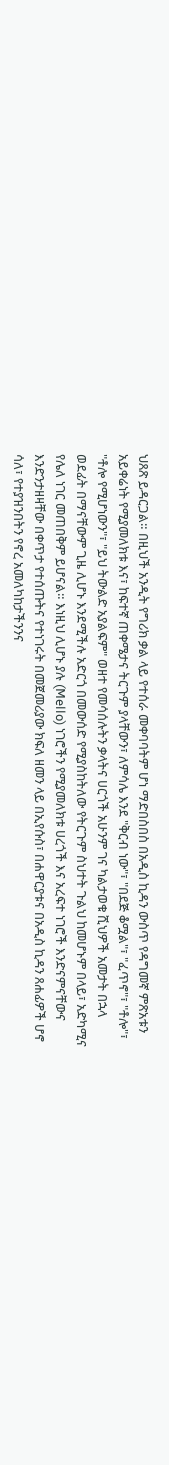ህጸጽ ይዳርጋል። በዚህች አንዲት የግሪክ ቃል ላይ የተሰራ መቀባባትም ሆነ ማድበስበስ በአዲስ ኪዳን ውስጥ የዳግመኛ ምጽአቱን አይቀሬነት የሚያመለክቱ እና፣ ከፍተኛ ጠቀሜታና ትርጉም ያላቸውን፣ ለምሳሌ እንደ "ቅርብ ነው"፣ "በደጅ ቆሟል"፣ "ፈጥኖ"፣ "ቶሎ"፣ "ቶሎ የሚሆነውን"፣ "ይህ ትውልድ አያልፍም" ወዘተ የመሳሰሉትን ቃላትና ሀርጎች አሁንም ገና ካልታወቁ ሺህዎች አመታት በኋላ ወደፊት በማናቸውም ጊዜ ሊሆኑ እንደሚችሉ አድርጎ በመውሰድ የሚያስከትለው የትርጉም ስህተት ጉልህ ከመሆኑም በላይ፣ አድካሚና የሌለ ነገር መጠበቅም ይሆናል። እነዚህ ሊሆኑ ያሉ (Mello) ነገሮችን የሚያመለክቱ ሀረጎች እና አረፍተ ነገሮች እንድናምናቸውና እንድንታዘዛቸው በቀጥታ የተሰጡትና የተነገሩት በመጀመሪያው ክፍለ ዘመን ላይ በኢየሱስ፣ በሐዋርያቱና በአዲስ ኪዳን ጸሐፊዎች ሆኖ ሳለ፣ የተያዝንበትን የኖረ አመለካከታችንንና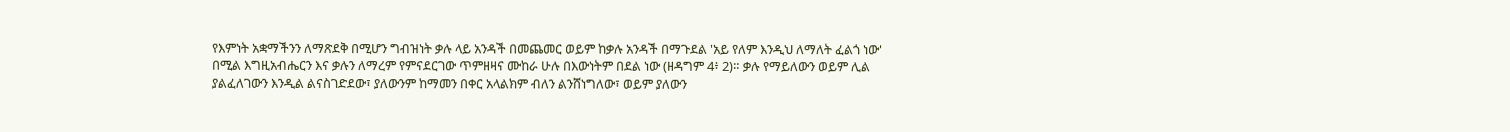የእምነት አቋማችንን ለማጽደቅ በሚሆን ግብዝነት ቃሉ ላይ አንዳች በመጨመር ወይም ከቃሉ አንዳች በማጉደል 'አይ የለም እንዲህ ለማለት ፈልጎ ነው' በሚል እግዚአብሔርን እና ቃሉን ለማረም የምናደርገው ጥምዘዛና ሙከራ ሁሉ በእውነትም በደል ነው (ዘዳግም 4፥ 2)። ቃሉ የማይለውን ወይም ሊል ያልፈለገውን እንዲል ልናስገድደው፣ ያለውንም ከማመን በቀር አላልክም ብለን ልንሸነግለው፣ ወይም ያለውን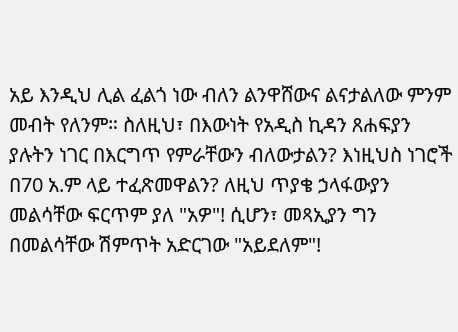አይ እንዲህ ሊል ፈልጎ ነው ብለን ልንዋሸውና ልናታልለው ምንም መብት የለንም። ስለዚህ፣ በእውነት የአዲስ ኪዳን ጸሐፍያን ያሉትን ነገር በእርግጥ የምራቸውን ብለውታልን? እነዚህስ ነገሮች በ70 አ.ም ላይ ተፈጽመዋልን? ለዚህ ጥያቄ ኃላፋውያን መልሳቸው ፍርጥም ያለ "አዎ"! ሲሆን፣ መጻኢያን ግን በመልሳቸው ሽምጥት አድርገው "አይደለም"!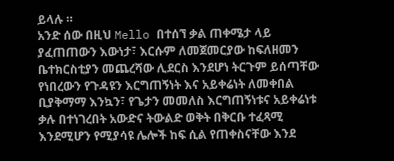ይላሉ ።
አንድ ሰው በዚህ Mello በተሰኘ ቃል ጠቀሜታ ላይ ያፈጠጠውን እውነታ፣ እርሱም ለመጀመርያው ከፍለዘመን ቤተክርስቲያን መጨረሻው ሊደርስ እንደሆነ ትርጉም ይሰጣቸው የነበረውን የጉዳዩን እርግጠኝነት እና አይቀሬነት ለመቀበል ቢያቅማማ እንኳን፣ የጌታን መመለስ እርግጠኝነቱና አይቀሬነቱ ቃሉ በተነገረበት አውድና ትውልድ ወቅት በቅርቡ ተፈጻሚ እንደሚሆን የሚያሳዩ ሌሎች ከፍ ሲል የጠቀስናቸው እንደ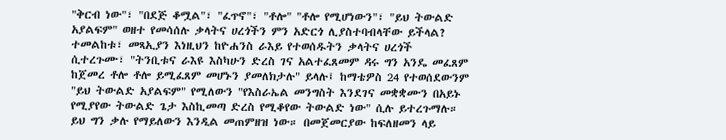"ቅርብ ነው"፣ "በደጅ ቆሟል"፣ "ፈጥኖ"፣ "ቶሎ" "ቶሎ የሚሆነውን"፣ "ይህ ትውልድ አያልፍም" ወዘተ የመሳሰሉ ቃላትና ሀረጎችን ምን አድርጎ ሊያስተባብላቸው ይችላል? ተመልከቱ፣ መጻኢያን እነዚህን ከዮሐንስ ራእይ የተወሰዱትን ቃላትና ሀረጎች ሲተረጉሙ፣ "ትንቢቱና ራእዩ እስካሁን ድረስ ገና አልተፈጸመም ዳሩ ግን አንዴ መፈጸም ከጀመረ ቶሎ ቶሎ ይሚፈጸም መሆኑን ያመለክታሉ" ይላሉ፤ ከማቴዎስ 24 የተወሰደውንም "ይህ ትውልድ አያልፍም" የሚለውን "የእስራኤል መንግስት እንደገና መቋቋሙን በአይኑ የሚያየው ትውልድ ጌታ እስኪመጣ ድረስ የሚቆየው ትውልድ ነው" ሲሉ ይተረጉማሉ። ይህ ግን ቃሉ የማይለውን እንዲል መጠምዘዝ ነው። በመጀመርያው ከፍለዘመን ላይ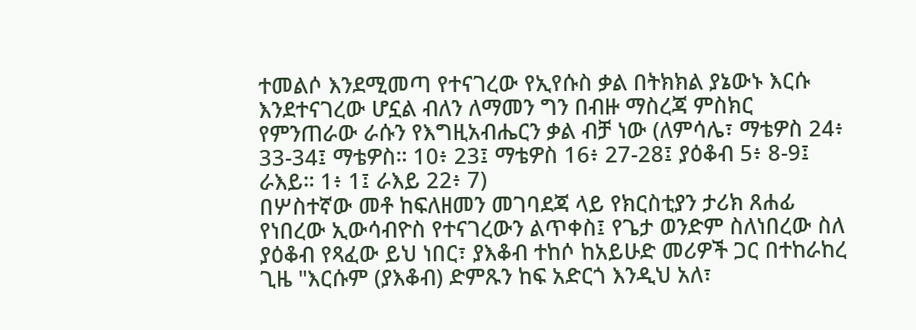ተመልሶ እንደሚመጣ የተናገረው የኢየሱስ ቃል በትክክል ያኔውኑ እርሱ እንደተናገረው ሆኗል ብለን ለማመን ግን በብዙ ማስረጃ ምስክር የምንጠራው ራሱን የእግዚአብሔርን ቃል ብቻ ነው (ለምሳሌ፣ ማቴዎስ 24፥ 33-34፤ ማቴዎስ። 10፥ 23፤ ማቴዎስ 16፥ 27-28፤ ያዕቆብ 5፥ 8-9፤ ራእይ። 1፥ 1፤ ራእይ 22፥ 7)
በሦስተኛው መቶ ከፍለዘመን መገባደጃ ላይ የክርስቲያን ታሪክ ጸሐፊ የነበረው ኢውሳብዮስ የተናገረውን ልጥቀስ፤ የጌታ ወንድም ስለነበረው ስለ ያዕቆብ የጻፈው ይህ ነበር፣ ያእቆብ ተከሶ ከአይሁድ መሪዎች ጋር በተከራከረ ጊዜ "እርሱም (ያእቆብ) ድምጹን ከፍ አድርጎ እንዲህ አለ፣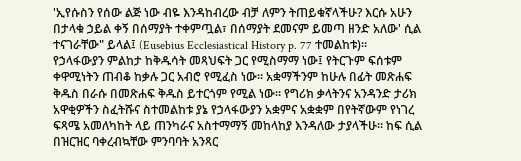'ኢየሱስን የሰው ልጅ ነው ብዬ እንዳከብረው ብቻ ለምን ትጠይቁኛላችሁ? እርሱ አሁን በታላቁ ኃይል ቀኝ በሰማያት ተቀምጧል፣ በሰማያት ደመናም ይመጣ ዘንድ አለው' ሲል ተናገራቸው" ይላል፤ (Eusebius Ecclesiastical History p. 77 ተመልከቱ)። የኃላፋውያን ምልከታ ከቅዱሳት መጻህፍት ጋር የሚስማማ ነው፤ የትርጉም ፍሰቱም ቀዋሚነትን ጠብቆ ከቃሉ ጋር አብሮ የሚፈስ ነው። አቋማችንም ከሁሉ በፊት መጽሐፍ ቅዱስ በራሱ በመጽሐፍ ቅዱስ ይተርጎም የሚል ነው። የግሪክ ቃላትንና አንዳንድ ታሪክ አዋቂዎችን ስፈትሹና ስተመልከቱ ያኔ የኃላፋውያን አቋምና አቋቋም በየትኛውም የነገረ ፍጻሜ አመለካከት ላይ ጠንካራና አስተማማኝ መከላከያ እንዳለው ታያላችሁ። ከፍ ሲል በዝርዝር ባቀረብኳቸው ምንባባት አንጻር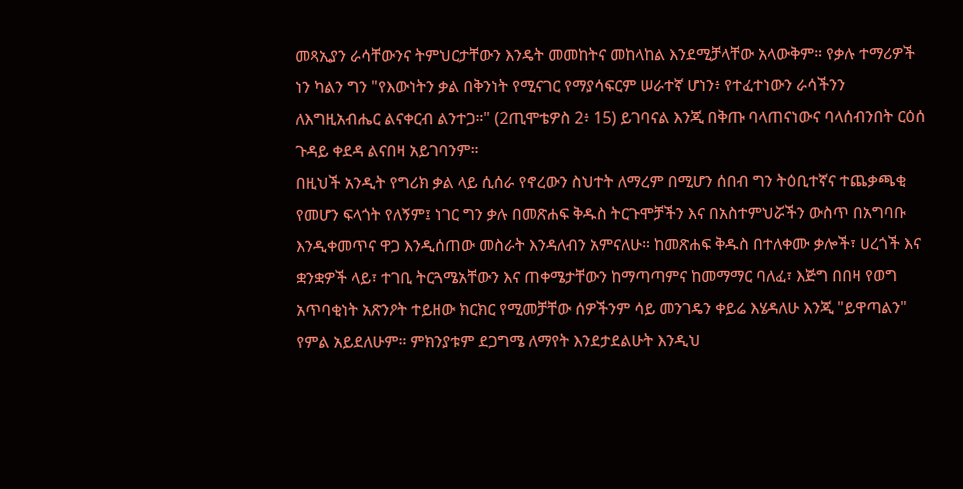መጻኢያን ራሳቸውንና ትምህርታቸውን እንዴት መመከትና መከላከል እንደሚቻላቸው አላውቅም። የቃሉ ተማሪዎች ነን ካልን ግን "የእውነትን ቃል በቅንነት የሚናገር የማያሳፍርም ሠራተኛ ሆነን፥ የተፈተነውን ራሳችንን ለእግዚአብሔር ልናቀርብ ልንተጋ።" (2ጢሞቴዎስ 2፥ 15) ይገባናል እንጂ በቅጡ ባላጠናነውና ባላሰብንበት ርዕሰ ጉዳይ ቀደዳ ልናበዛ አይገባንም።
በዚህች አንዲት የግሪክ ቃል ላይ ሲሰራ የኖረውን ስህተት ለማረም በሚሆን ሰበብ ግን ትዕቢተኛና ተጨቃጫቂ የመሆን ፍላጎት የለኝም፤ ነገር ግን ቃሉ በመጽሐፍ ቅዱስ ትርጉሞቻችን እና በአስተምህሯችን ውስጥ በአግባቡ እንዲቀመጥና ዋጋ እንዲሰጠው መስራት እንዳለብን አምናለሁ። ከመጽሐፍ ቅዱስ በተለቀሙ ቃሎች፣ ሀረጎች እና ቋንቋዎች ላይ፣ ተገቢ ትርጓሜአቸውን እና ጠቀሜታቸውን ከማጣጣምና ከመማማር ባለፈ፣ እጅግ በበዛ የወግ አጥባቂነት አጽንዖት ተይዘው ክርክር የሚመቻቸው ሰዎችንም ሳይ መንገዴን ቀይሬ እሄዳለሁ እንጂ "ይዋጣልን" የምል አይደለሁም። ምክንያቱም ደጋግሜ ለማየት እንደታደልሁት እንዲህ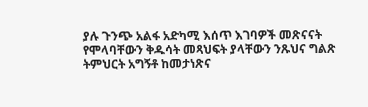ያሉ ጉንጭ አልፋ አድካሚ እሰጥ እገባዎች መጽናናት የሞላባቸውን ቅዱሳት መጻህፍት ያላቸውን ንጹህና ግልጽ ትምህርት አግኝቶ ከመታነጽና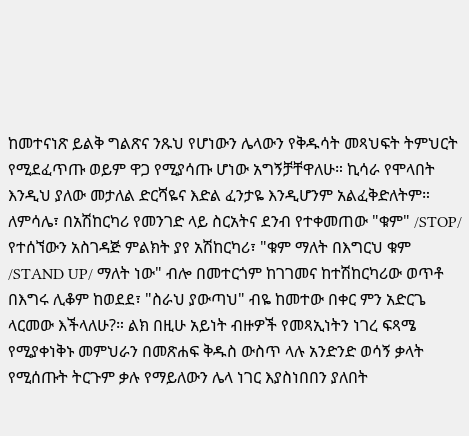ከመተናነጽ ይልቅ ግልጽና ንጹህ የሆነውን ሌላውን የቅዱሳት መጻህፍት ትምህርት የሚደፈጥጡ ወይም ዋጋ የሚያሳጡ ሆነው አግኝቻቸዋለሁ። ኪሳራ የሞላበት እንዲህ ያለው መታለል ድርሻዬና እድል ፈንታዬ እንዲሆንም አልፈቅድለትም። ለምሳሌ፣ በአሽከርካሪ የመንገድ ላይ ስርአትና ደንብ የተቀመጠው "ቁም" /STOP/ የተሰኘውን አስገዳጅ ምልክት ያየ አሽከርካሪ፣ "ቁም ማለት በእግርህ ቁም /STAND UP/ ማለት ነው" ብሎ በመተርጎም ከገገመና ከተሽከርካሪው ወጥቶ በእግሩ ሊቆም ከወደደ፣ "ስራህ ያውጣህ" ብዬ ከመተው በቀር ምን አድርጌ ላርመው እችላለሁ?። ልክ በዚሁ አይነት ብዙዎች የመጻኢነትን ነገረ ፍጻሜ የሚያቀነቅኑ መምህራን በመጽሐፍ ቅዱስ ውስጥ ላሉ አንድንድ ወሳኝ ቃላት የሚሰጡት ትርጉም ቃሉ የማይለውን ሌላ ነገር እያስነበበን ያለበት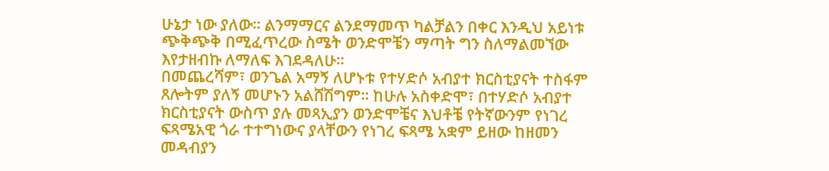ሁኔታ ነው ያለው። ልንማማርና ልንደማመጥ ካልቻልን በቀር እንዲህ አይነቱ ጭቅጭቅ በሚፈጥረው ስሜት ወንድሞቼን ማጣት ግን ስለማልመኘው እየታዘብኩ ለማለፍ እገደዳለሁ።
በመጨረሻም፣ ወንጌል አማኝ ለሆኑቱ የተሃድሶ አብያተ ክርስቲያናት ተስፋም ጸሎትም ያለኝ መሆኑን አልሸሽግም። ከሁሉ አስቀድሞ፣ በተሃድሶ አብያተ ክርስቲያናት ውስጥ ያሉ መጻኢያን ወንድሞቼና እህቶቼ የትኛውንም የነገረ ፍጻሜአዊ ጎራ ተተግነውና ያላቸውን የነገረ ፍጻሜ አቋም ይዘው ከዘመን መዳብያን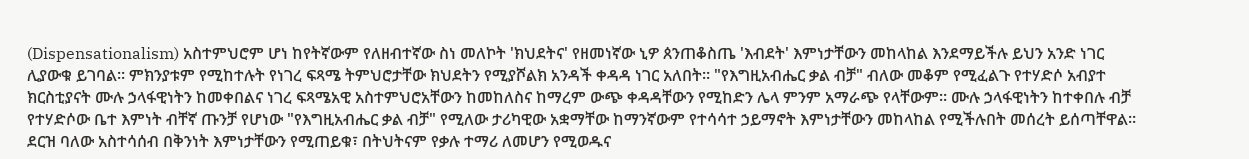(Dispensationalism) አስተምህሮም ሆነ ከየትኛውም የለዘብተኛው ስነ መለኮት 'ክህደትና' የዘመነኛው ኒዎ ጰንጠቆስጤ 'እብደት' እምነታቸውን መከላከል እንደማይችሉ ይህን አንድ ነገር ሊያውቁ ይገባል። ምክንያቱም የሚከተሉት የነገረ ፍጻሜ ትምህሮታቸው ክህደትን የሚያሾልክ አንዳች ቀዳዳ ነገር አለበት። "የእግዚአብሔር ቃል ብቻ" ብለው መቆም የሚፈልጉ የተሃድሶ አብያተ ክርስቲያናት ሙሉ ኃላፋዊነትን ከመቀበልና ነገረ ፍጻሜአዊ አስተምህሮአቸውን ከመከለስና ከማረም ውጭ ቀዳዳቸውን የሚከድን ሌላ ምንም አማራጭ የላቸውም። ሙሉ ኃላፋዊነትን ከተቀበሉ ብቻ የተሃድሶው ቤተ እምነት ብቸኛ ጡንቻ የሆነው "የእግዚአብሔር ቃል ብቻ" የሚለው ታሪካዊው አቋማቸው ከማንኛውም የተሳሳተ ኃይማኖት እምነታቸውን መከላከል የሚችሉበት መሰረት ይሰጣቸዋል። ደርዝ ባለው አስተሳሰብ በቅንነት እምነታቸውን የሚጠይቁ፣ በትህትናም የቃሉ ተማሪ ለመሆን የሚወዱና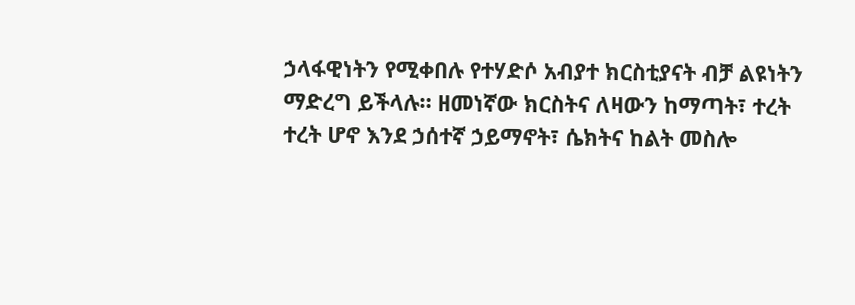ኃላፋዊነትን የሚቀበሉ የተሃድሶ አብያተ ክርስቲያናት ብቻ ልዩነትን ማድረግ ይችላሉ። ዘመነኛው ክርስትና ለዛውን ከማጣት፣ ተረት ተረት ሆኖ እንደ ኃሰተኛ ኃይማኖት፣ ሴክትና ከልት መስሎ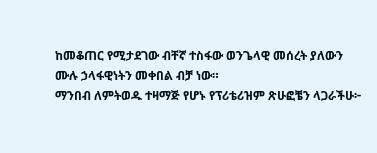ከመቆጠር የሚታደገው ብቸኛ ተስፋው ወንጌላዊ መሰረት ያለውን ሙሉ ኃላፋዊነትን መቀበል ብቻ ነው።
ማንበብ ለምትወዱ ተዛማጅ የሆኑ የፕሪቴሪዝም ጽሁፎቼን ላጋራችሁ፦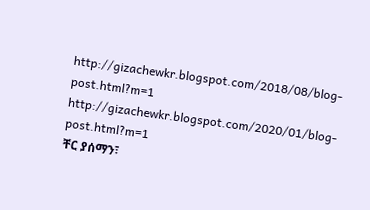http://gizachewkr.blogspot.com/2018/08/blog-post.html?m=1
http://gizachewkr.blogspot.com/2020/01/blog-post.html?m=1
ቸር ያሰማን፣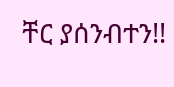ቸር ያሰንብተን!!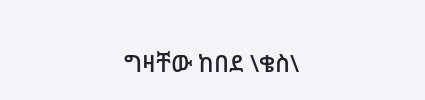ግዛቸው ከበደ \ቄስ\